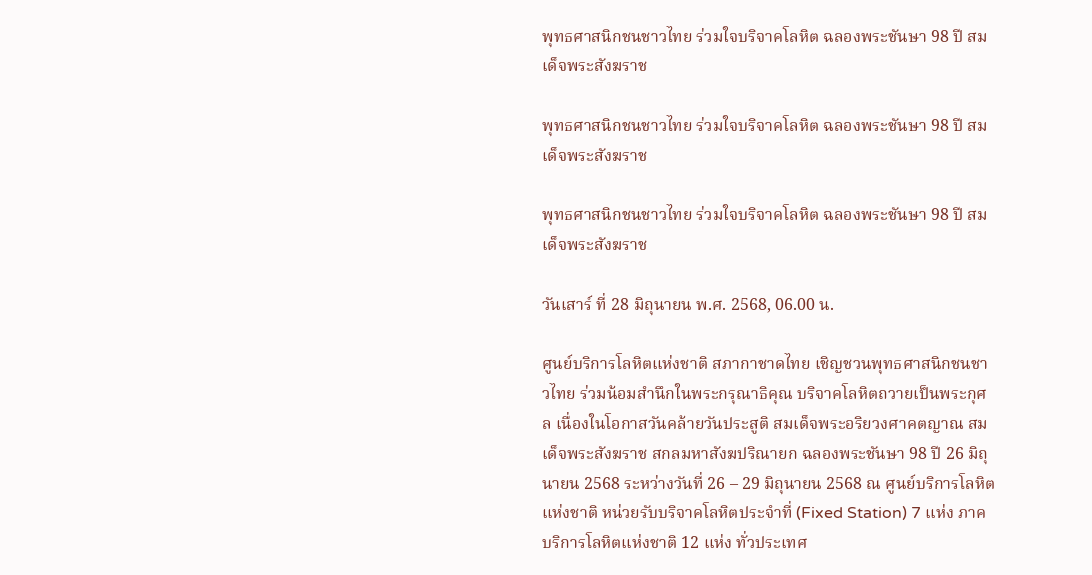พุทธศาสนิกชนชาวไทย ร่วมใจบริจาคโลหิต ฉลองพระชันษา 98 ปี สมเด็จพระสังฆราช

พุทธศาสนิกชนชาวไทย ร่วมใจบริจาคโลหิต ฉลองพระชันษา 98 ปี สมเด็จพระสังฆราช

พุทธศาสนิกชนชาวไทย ร่วมใจบริจาคโลหิต ฉลองพระชันษา 98 ปี สมเด็จพระสังฆราช

วันเสาร์ ที่ 28 มิถุนายน พ.ศ. 2568, 06.00 น.

ศูนย์บริการโลหิตแห่งชาติ สภากาชาดไทย เชิญชวนพุทธศาสนิกชนชาวไทย ร่วมน้อมสำนึกในพระกรุณาธิคุณ บริจาคโลหิตถวายเป็นพระกุศล เนื่องในโอกาสวันคล้ายวันประสูติ สมเด็จพระอริยวงศาคตญาณ สมเด็จพระสังฆราช สกลมหาสังฆปริณายก ฉลองพระชันษา 98 ปี 26 มิถุนายน 2568 ระหว่างวันที่ 26 – 29 มิถุนายน 2568 ณ ศูนย์บริการโลหิตแห่งชาติ หน่วยรับบริจาคโลหิตประจำที่ (Fixed Station) 7 แห่ง ภาคบริการโลหิตแห่งชาติ 12 แห่ง ทั่วประเทศ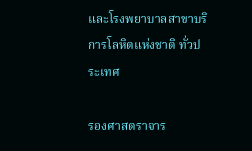และโรงพยาบาลสาขาบริการโลหิตแห่งชาติ ทั่วประเทศ

รองศาสตราจาร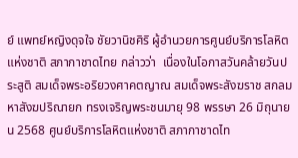ย์ แพทย์หญิงดุจใจ ชัยวานิชศิริ ผู้อำนวยการศูนย์บริการโลหิตแห่งชาติ สภากาชาดไทย กล่าวว่า  เนื่องในโอกาสวันคล้ายวันประสูติ สมเด็จพระอริยวงศาคตญาณ สมเด็จพระสังฆราช สกลมหาสังฆปริณายก ทรงเจริญพระชนมายุ 98 พรรษา 26 มิถุนายน 2568 ศูนย์บริการโลหิตแห่งชาติ สภากาชาดไท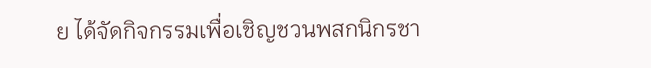ย ได้จัดกิจกรรมเพื่อเชิญชวนพสกนิกรชา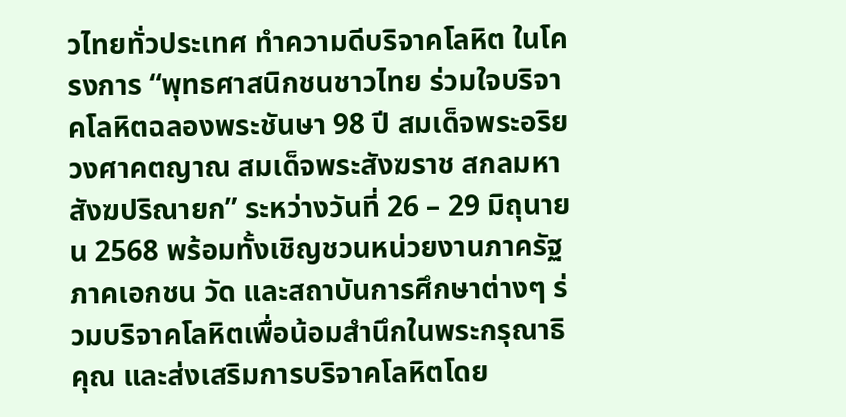วไทยทั่วประเทศ ทำความดีบริจาคโลหิต ในโครงการ “พุทธศาสนิกชนชาวไทย ร่วมใจบริจาคโลหิตฉลองพระชันษา 98 ปี สมเด็จพระอริยวงศาคตญาณ สมเด็จพระสังฆราช สกลมหาสังฆปริณายก” ระหว่างวันที่ 26 – 29 มิถุนายน 2568 พร้อมทั้งเชิญชวนหน่วยงานภาครัฐ ภาคเอกชน วัด และสถาบันการศึกษาต่างๆ ร่วมบริจาคโลหิตเพื่อน้อมสำนึกในพระกรุณาธิคุณ และส่งเสริมการบริจาคโลหิตโดย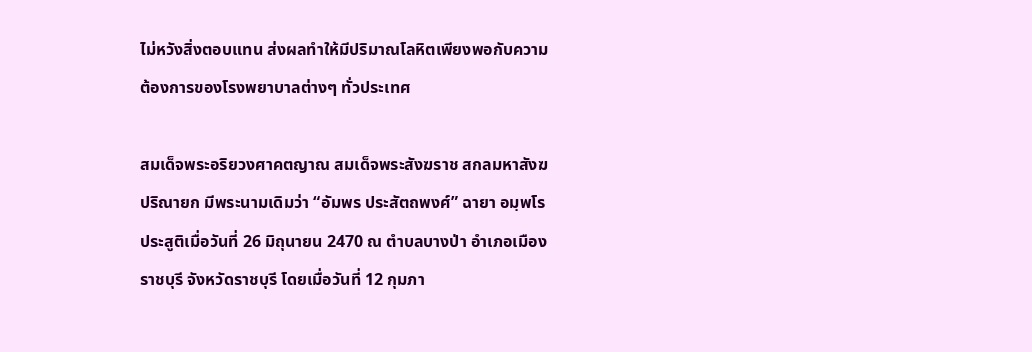ไม่หวังสิ่งตอบแทน ส่งผลทำให้มีปริมาณโลหิตเพียงพอกับความต้องการของโรงพยาบาลต่างๆ ทั่วประเทศ

สมเด็จพระอริยวงศาคตญาณ สมเด็จพระสังฆราช สกลมหาสังฆปริณายก มีพระนามเดิมว่า “อัมพร ประสัตถพงศ์” ฉายา อมฺพโร ประสูติเมื่อวันที่ 26 มิถุนายน 2470 ณ ตำบลบางป่า อำเภอเมืองราชบุรี จังหวัดราชบุรี โดยเมื่อวันที่ 12 กุมภา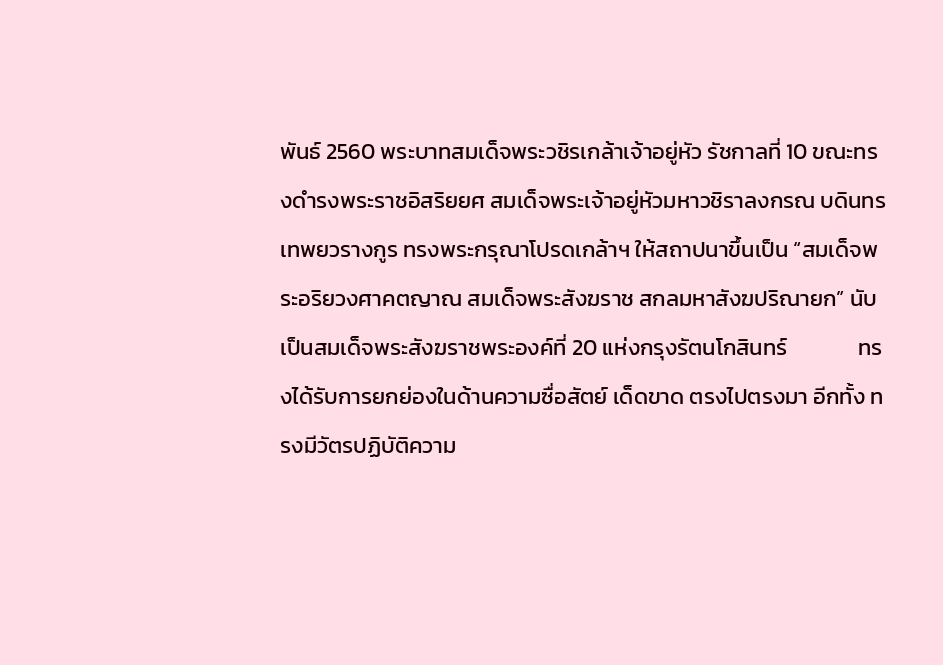พันธ์ 2560 พระบาทสมเด็จพระวชิรเกล้าเจ้าอยู่หัว รัชกาลที่ 10 ขณะทรงดำรงพระราชอิสริยยศ สมเด็จพระเจ้าอยู่หัวมหาวชิราลงกรณ บดินทรเทพยวรางกูร ทรงพระกรุณาโปรดเกล้าฯ ให้สถาปนาขึ้นเป็น “สมเด็จพระอริยวงศาคตญาณ สมเด็จพระสังฆราช สกลมหาสังฆปริณายก” นับเป็นสมเด็จพระสังฆราชพระองค์ที่ 20 แห่งกรุงรัตนโกสินทร์              ทรงได้รับการยกย่องในด้านความซื่อสัตย์ เด็ดขาด ตรงไปตรงมา อีกทั้ง ทรงมีวัตรปฏิบัติความ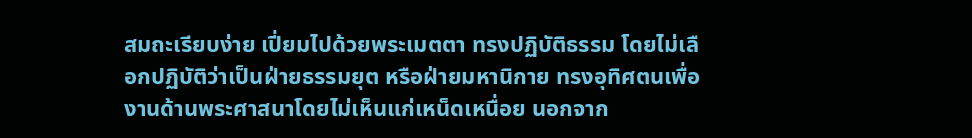สมถะเรียบง่าย เปี่ยมไปด้วยพระเมตตา ทรงปฏิบัติธรรม โดยไม่เลือกปฏิบัติว่าเป็นฝ่ายธรรมยุต หรือฝ่ายมหานิกาย ทรงอุทิศตนเพื่องานด้านพระศาสนาโดยไม่เห็นแก่เหน็ดเหนื่อย นอกจาก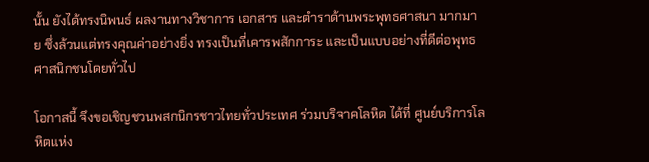นั้น ยังได้ทรงนิพนธ์ ผลงานทางวิชาการ เอกสาร และตำราด้านพระพุทธศาสนา มากมาย ซึ่งล้วนแต่ทรงคุณค่าอย่างยิ่ง ทรงเป็นที่เคารพสักการะ และเป็นแบบอย่างที่ดีต่อพุทธศาสนิกชนโดยทั่วไป

โอกาสนี้ จึงขอเชิญชวนพสกนิกรชาวไทยทั่วประเทศ ร่วมบริจาคโลหิต ได้ที่ ศูนย์บริการโลหิตแห่ง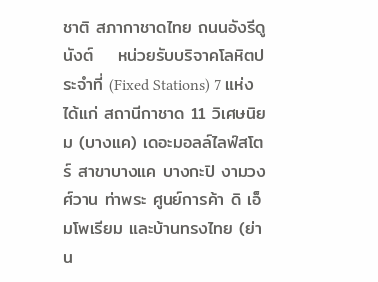ชาติ สภากาชาดไทย ถนนอังรีดูนังต์    หน่วยรับบริจาคโลหิตประจำที่ (Fixed Stations) 7 แห่ง ได้แก่ สถานีกาชาด 11 วิเศษนิยม (บางแค) เดอะมอลล์ไลฟ์สโตร์ สาขาบางแค บางกะปิ งามวงศ์วาน ท่าพระ ศูนย์การค้า ดิ เอ็มโพเรียม และบ้านทรงไทย (ย่าน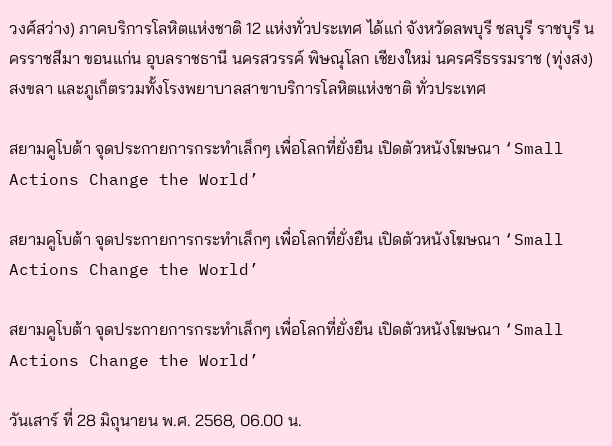วงศ์สว่าง) ภาคบริการโลหิตแห่งชาติ 12 แห่งทั่วประเทศ ได้แก่ จังหวัดลพบุรี ชลบุรี ราชบุรี นครราชสีมา ขอนแก่น อุบลราชธานี นครสวรรค์ พิษณุโลก เชียงใหม่ นครศรีธรรมราช (ทุ่งสง) สงขลา และภูเก็ตรวมทั้งโรงพยาบาลสาขาบริการโลหิตแห่งชาติ ทั่วประเทศ

สยามคูโบต้า จุดประกายการกระทำเล็กๆ เพื่อโลกที่ยั่งยืน เปิดตัวหนังโฆษณา ‘Small Actions Change the World’

สยามคูโบต้า จุดประกายการกระทำเล็กๆ เพื่อโลกที่ยั่งยืน เปิดตัวหนังโฆษณา ‘Small Actions Change the World’

สยามคูโบต้า จุดประกายการกระทำเล็กๆ เพื่อโลกที่ยั่งยืน เปิดตัวหนังโฆษณา ‘Small Actions Change the World’

วันเสาร์ ที่ 28 มิถุนายน พ.ศ. 2568, 06.00 น.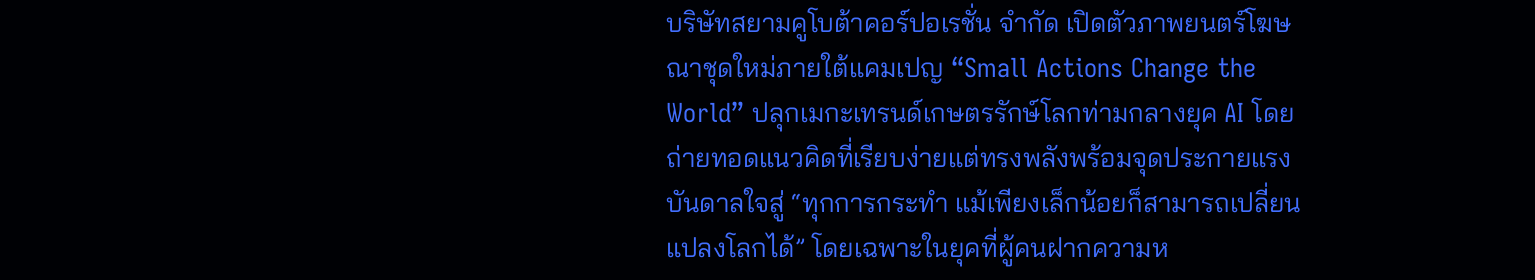บริษัทสยามคูโบต้าคอร์ปอเรชั่น จำกัด เปิดตัวภาพยนตร์โฆษณาชุดใหม่ภายใต้แคมเปญ “Small Actions Change the World” ปลุกเมกะเทรนด์เกษตรรักษ์โลกท่ามกลางยุค AI โดยถ่ายทอดแนวคิดที่เรียบง่ายแต่ทรงพลังพร้อมจุดประกายแรงบันดาลใจสู่ “ทุกการกระทำ แม้เพียงเล็กน้อยก็สามารถเปลี่ยนแปลงโลกได้” โดยเฉพาะในยุคที่ผู้คนฝากความห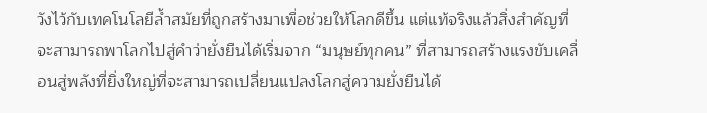วังไว้กับเทคโนโลยีล้ำสมัยที่ถูกสร้างมาเพื่อช่วยให้โลกดีขึ้น แต่แท้จริงแล้วสิ่งสำคัญที่จะสามารถพาโลกไปสู่คำว่ายั่งยืนได้เริ่มจาก “มนุษย์ทุกคน” ที่สามารถสร้างแรงขับเคลื่อนสู่พลังที่ยิ่งใหญ่ที่จะสามารถเปลี่ยนแปลงโลกสู่ความยั่งยืนได้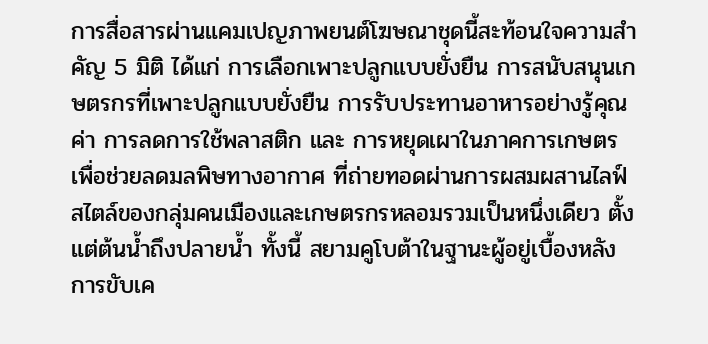การสื่อสารผ่านแคมเปญภาพยนต์โฆษณาชุดนี้สะท้อนใจความสำคัญ 5 มิติ ได้แก่ การเลือกเพาะปลูกแบบยั่งยืน การสนับสนุนเกษตรกรที่เพาะปลูกแบบยั่งยืน การรับประทานอาหารอย่างรู้คุณค่า การลดการใช้พลาสติก และ การหยุดเผาในภาคการเกษตรเพื่อช่วยลดมลพิษทางอากาศ ที่ถ่ายทอดผ่านการผสมผสานไลฟ์สไตล์ของกลุ่มคนเมืองและเกษตรกรหลอมรวมเป็นหนึ่งเดียว ตั้งแต่ต้นน้ำถึงปลายน้ำ ทั้งนี้ สยามคูโบต้าในฐานะผู้อยู่เบื้องหลังการขับเค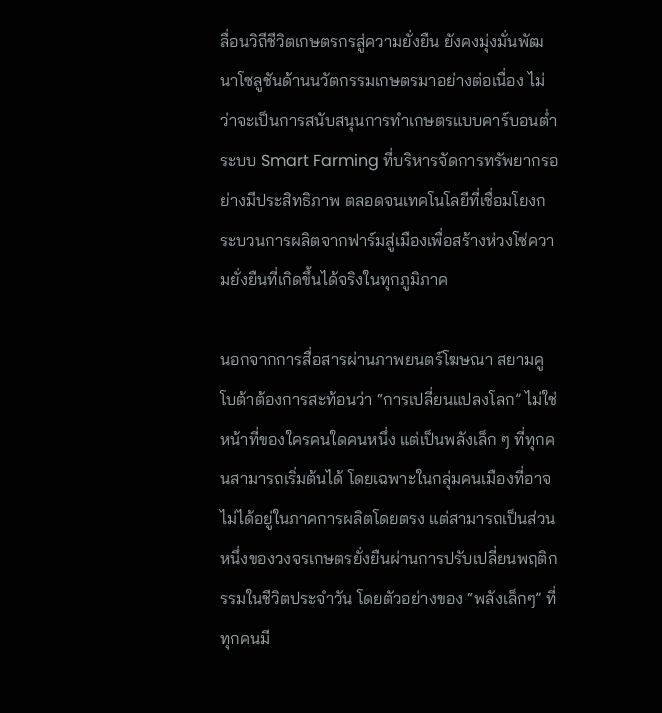ลื่อนวิถีชีวิตเกษตรกรสู่ความยั่งยืน ยังคงมุ่งมั่นพัฒนาโซลูชันด้านนวัตกรรมเกษตรมาอย่างต่อเนื่อง ไม่ว่าจะเป็นการสนับสนุนการทำเกษตรแบบคาร์บอนต่ำ ระบบ Smart Farming ที่บริหารจัดการทรัพยากรอย่างมีประสิทธิภาพ ตลอดจนเทคโนโลยีที่เชื่อมโยงกระบวนการผลิตจากฟาร์มสู่เมืองเพื่อสร้างห่วงโซ่ความยั่งยืนที่เกิดขึ้นได้จริงในทุกภูมิภาค

นอกจากการสื่อสารผ่านภาพยนตร์โฆษณา สยามคูโบต้าต้องการสะท้อนว่า “การเปลี่ยนแปลงโลก” ไม่ใช่หน้าที่ของใครคนใดคนหนึ่ง แต่เป็นพลังเล็ก ๆ ที่ทุกคนสามารถเริ่มต้นได้ โดยเฉพาะในกลุ่มคนเมืองที่อาจไม่ได้อยู่ในภาคการผลิตโดยตรง แต่สามารถเป็นส่วนหนึ่งของวงจรเกษตรยั่งยืนผ่านการปรับเปลี่ยนพฤติกรรมในชีวิตประจำวัน โดยตัวอย่างของ “พลังเล็กๆ” ที่ทุกคนมี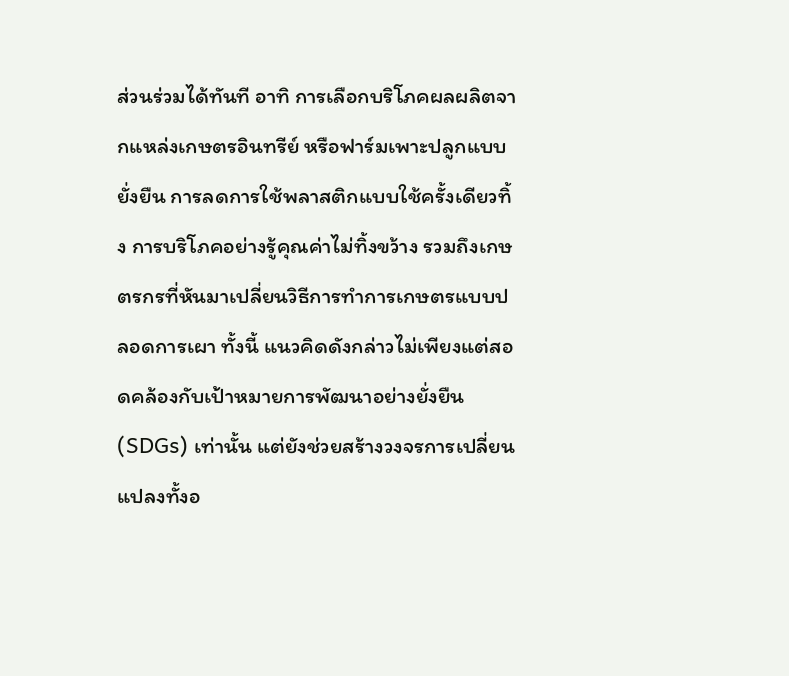ส่วนร่วมได้ทันที อาทิ การเลือกบริโภคผลผลิตจากแหล่งเกษตรอินทรีย์ หรือฟาร์มเพาะปลูกแบบยั่งยืน การลดการใช้พลาสติกแบบใช้ครั้งเดียวทิ้ง การบริโภคอย่างรู้คุณค่าไม่ทิ้งขว้าง รวมถึงเกษตรกรที่หันมาเปลี่ยนวิธีการทำการเกษตรแบบปลอดการเผา ทั้งนี้ แนวคิดดังกล่าวไม่เพียงแต่สอดคล้องกับเป้าหมายการพัฒนาอย่างยั่งยืน (SDGs) เท่านั้น แต่ยังช่วยสร้างวงจรการเปลี่ยนแปลงทั้งอ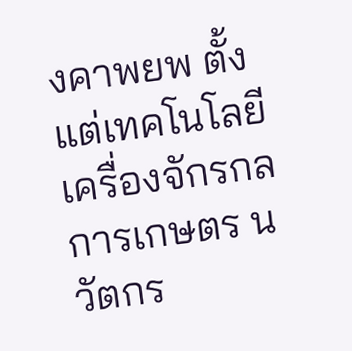งคาพยพ ตั้งแต่เทคโนโลยีเครื่องจักรกลการเกษตร นวัตกร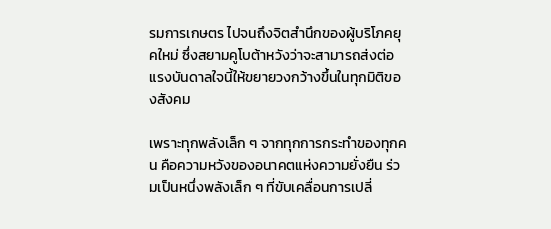รมการเกษตร ไปจนถึงจิตสำนึกของผู้บริโภคยุคใหม่ ซึ่งสยามคูโบต้าหวังว่าจะสามารถส่งต่อแรงบันดาลใจนี้ให้ขยายวงกว้างขึ้นในทุกมิติของสังคม

เพราะทุกพลังเล็ก ๆ จากทุกการกระทำของทุกคน คือความหวังของอนาคตแห่งความยั่งยืน ร่วมเป็นหนึ่งพลังเล็ก ๆ ที่ขับเคลื่อนการเปลี่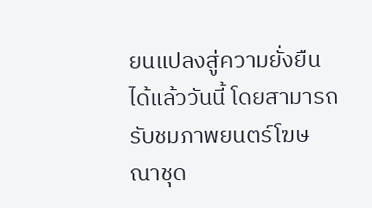ยนแปลงสู่ความยั่งยืนได้แล้ววันนี้ โดยสามารถรับชมภาพยนตร์โฆษณาชุด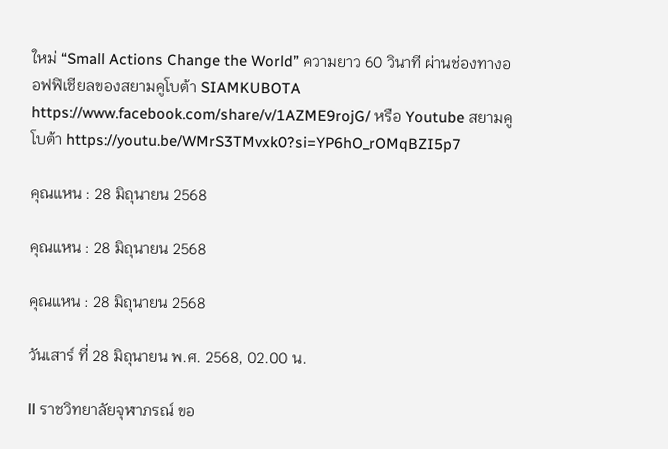ใหม่ “Small Actions Change the World” ความยาว 60 วินาที ผ่านช่องทางออฟฟิเชียลของสยามคูโบต้า SIAMKUBOTA https://www.facebook.com/share/v/1AZME9rojG/ หรือ Youtube สยามคูโบต้า https://youtu.be/WMrS3TMvxk0?si=YP6hO_rOMqBZI5p7

คุณแหน : 28 มิถุนายน 2568

คุณแหน : 28 มิถุนายน 2568

คุณแหน : 28 มิถุนายน 2568

วันเสาร์ ที่ 28 มิถุนายน พ.ศ. 2568, 02.00 น.

ll ราชวิทยาลัยจุฬาภรณ์ ขอ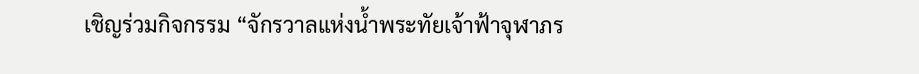เชิญร่วมกิจกรรม “จักรวาลแห่งน้ำพระทัยเจ้าฟ้าจุฬาภร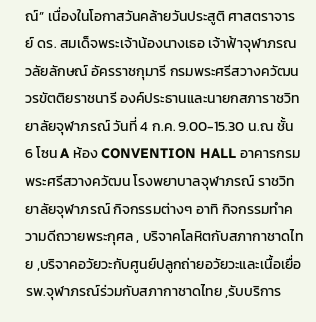ณ์” เนื่องในโอกาสวันคล้ายวันประสูติ ศาสตราจารย์ ดร. สมเด็จพระเจ้าน้องนางเธอ เจ้าฟ้าจุฬาภรณวลัยลักษณ์ อัครราชกุมารี กรมพระศรีสวางควัฒน วรขัตติยราชนารี องค์ประธานและนายกสภาราชวิทยาลัยจุฬาภรณ์ วันที่ 4 ก.ค. 9.00-15.30 น.ณ ชั้น 6 โซน A ห้อง CONVENTION HALL อาคารกรมพระศรีสวางควัฒน โรงพยาบาลจุฬาภรณ์ ราชวิทยาลัยจุฬาภรณ์ กิจกรรมต่างๆ อาทิ กิจกรรมทำความดีถวายพระกุศล , บริจาคโลหิตกับสภากาชาดไทย ,บริจาคอวัยวะกับศูนย์ปลูกถ่ายอวัยวะและเนื้อเยื่อ รพ.จุฬาภรณ์ร่วมกับสภากาชาดไทย ,รับบริการ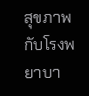สุขภาพกับโรงพยาบา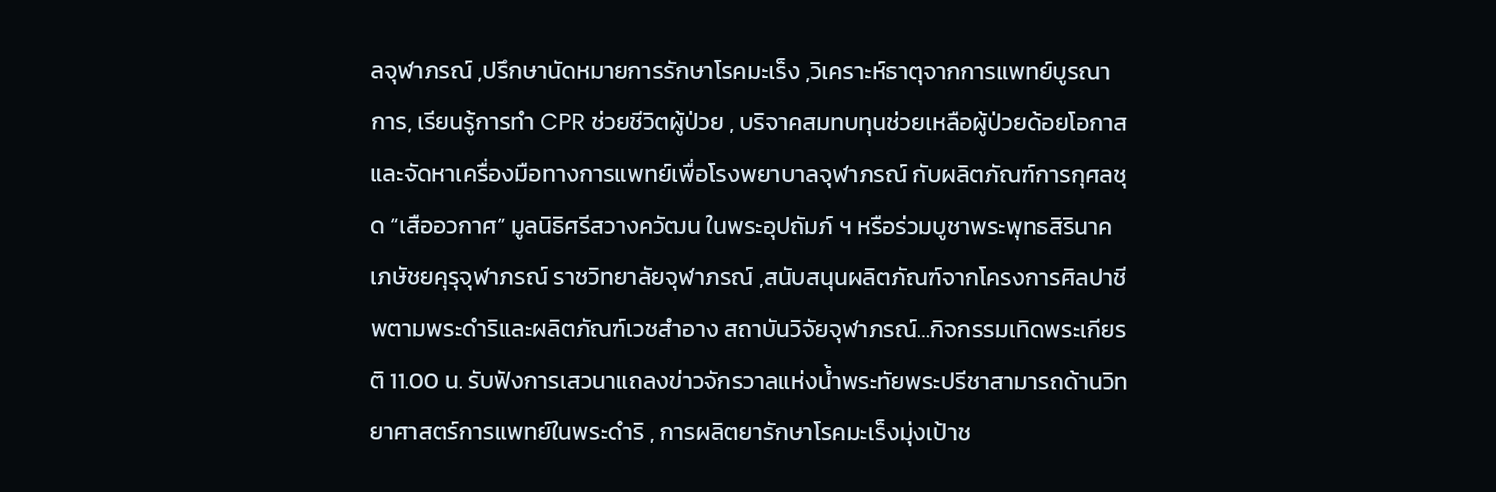ลจุฬาภรณ์ ,ปรึกษานัดหมายการรักษาโรคมะเร็ง ,วิเคราะห์ธาตุจากการแพทย์บูรณาการ, เรียนรู้การทำ CPR ช่วยชีวิตผู้ป่วย , บริจาคสมทบทุนช่วยเหลือผู้ป่วยด้อยโอกาสและจัดหาเครื่องมือทางการแพทย์เพื่อโรงพยาบาลจุฬาภรณ์ กับผลิตภัณฑ์การกุศลชุด “เสืออวกาศ” มูลนิธิศรีสวางควัฒน ในพระอุปถัมภ์ ฯ หรือร่วมบูชาพระพุทธสิรินาคเภษัชยคุรุจุฬาภรณ์ ราชวิทยาลัยจุฬาภรณ์ ,สนับสนุนผลิตภัณฑ์จากโครงการศิลปาชีพตามพระดำริและผลิตภัณฑ์เวชสำอาง สถาบันวิจัยจุฬาภรณ์…กิจกรรมเทิดพระเกียรติ 11.00 น. รับฟังการเสวนาแถลงข่าวจักรวาลแห่งน้ำพระทัยพระปรีชาสามารถด้านวิทยาศาสตร์การแพทย์ในพระดำริ , การผลิตยารักษาโรคมะเร็งมุ่งเป้าช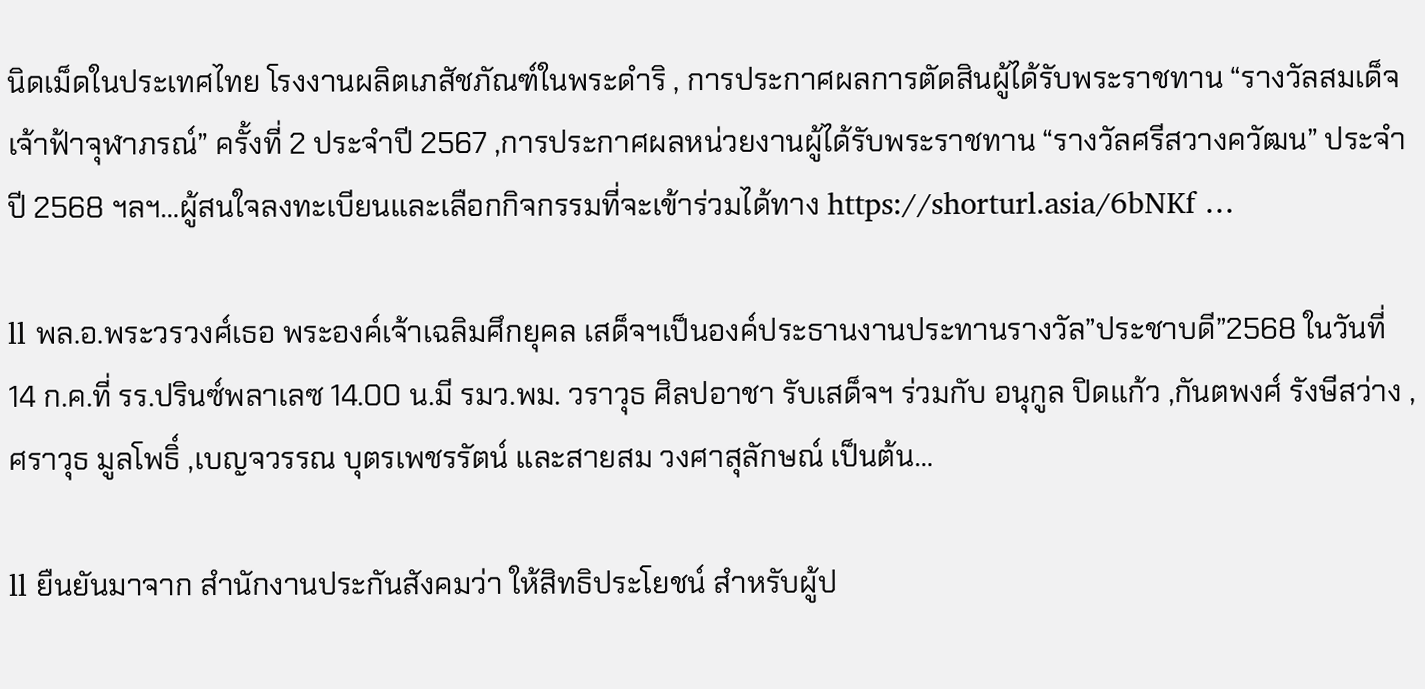นิดเม็ดในประเทศไทย โรงงานผลิตเภสัชภัณฑ์ในพระดำริ , การประกาศผลการตัดสินผู้ได้รับพระราชทาน “รางวัลสมเด็จเจ้าฟ้าจุฬาภรณ์” ครั้งที่ 2 ประจำปี 2567 ,การประกาศผลหน่วยงานผู้ได้รับพระราชทาน “รางวัลศรีสวางควัฒน” ประจำปี 2568 ฯลฯ…ผู้สนใจลงทะเบียนและเลือกกิจกรรมที่จะเข้าร่วมได้ทาง https://shorturl.asia/6bNKf …

ll พล.อ.พระวรวงศ์เธอ พระองค์เจ้าเฉลิมศึกยุคล เสด็จฯเป็นองค์ประธานงานประทานรางวัล”ประชาบดี”2568 ในวันที่ 14 ก.ค.ที่ รร.ปรินซ์พลาเลซ 14.00 น.มี รมว.พม. วราวุธ ศิลปอาชา รับเสด็จฯ ร่วมกับ อนุกูล ปิดแก้ว ,กันตพงศ์ รังษีสว่าง ,ศราวุธ มูลโพธิ์ ,เบญจวรรณ บุตรเพชรรัตน์ และสายสม วงศาสุลักษณ์ เป็นต้น…

ll ยืนยันมาจาก สำนักงานประกันสังคมว่า ให้สิทธิประโยชน์ สำหรับผู้ป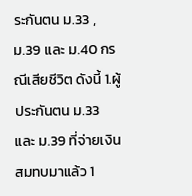ระกันตน ม.33 , ม.39 และ ม.40 กรณีเสียชีวิต ดังนี้ 1.ผู้ประกันตน ม.33 และ ม.39 ที่จ่ายเงินสมทบมาแล้ว 1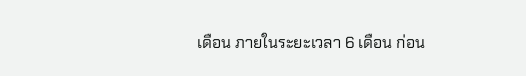เดือน ภายในระยะเวลา 6 เดือน ก่อน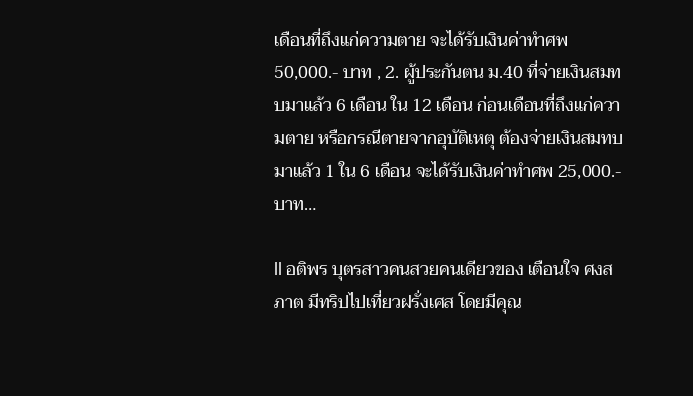เดือนที่ถึงแก่ความตาย จะได้รับเงินค่าทำศพ 50,000.- บาท , 2. ผู้ประกันตน ม.40 ที่จ่ายเงินสมทบมาแล้ว 6 เดือน ใน 12 เดือน ก่อนเดือนที่ถึงแก่ความตาย หรือกรณีตายจากอุบัติเหตุ ต้องจ่ายเงินสมทบมาแล้ว 1 ใน 6 เดือน จะได้รับเงินค่าทำศพ 25,000.- บาท…

ll อติพร บุตรสาวคนสวยคนเดียวของ เตือนใจ ศงสภาต มีทริปไปเที่ยวฝรั่งเศส โดยมีคุณ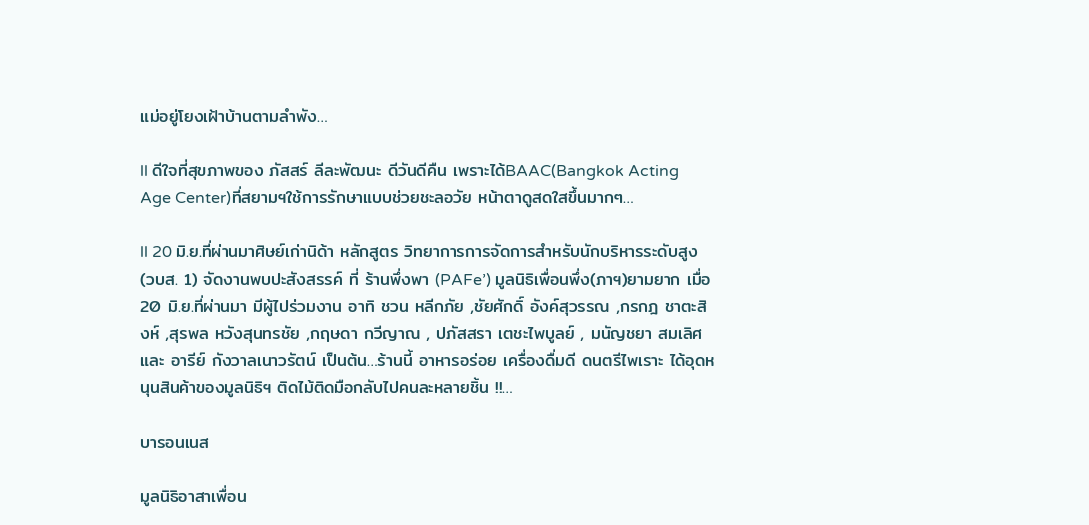แม่อยู่โยงเฝ้าบ้านตามลำพัง…

ll ดีใจที่สุขภาพของ ภัสสร์ ลีละพัฒนะ ดีวันดีคืน เพราะได้BAAC(Bangkok Acting Age Center)ที่สยามฯใช้การรักษาแบบช่วยชะลอวัย หน้าตาดูสดใสขึ้นมากๆ…

ll 20 มิ.ย.ที่ผ่านมาศิษย์เก่านิด้า หลักสูตร วิทยาการการจัดการสำหรับนักบริหารระดับสูง (วบส. 1) จัดงานพบปะสังสรรค์ ที่ ร้านพึ่งพา (PAFe’) มูลนิธิเพื่อนพึ่ง(ภาฯ)ยามยาก เมื่อ 20 มิ.ย.ที่ผ่านมา มีผู้ไปร่วมงาน อาทิ ชวน หลีกภัย ,ชัยศักดิ์ อังค์สุวรรณ ,กรกฎ ชาตะสิงห์ ,สุรพล หวังสุนทรชัย ,กฤษดา กวีญาณ , ปภัสสรา เตชะไพบูลย์ , มนัญชยา สมเลิศ และ อารีย์ กังวาลเนาวรัตน์ เป็นต้น…ร้านนี้ อาหารอร่อย เครื่องดื่มดี ดนตรีไพเราะ ได้อุดหนุนสินค้าของมูลนิธิฯ ติดไม้ติดมือกลับไปคนละหลายชิ้น !!…

บารอนเนส

มูลนิธิอาสาเพื่อน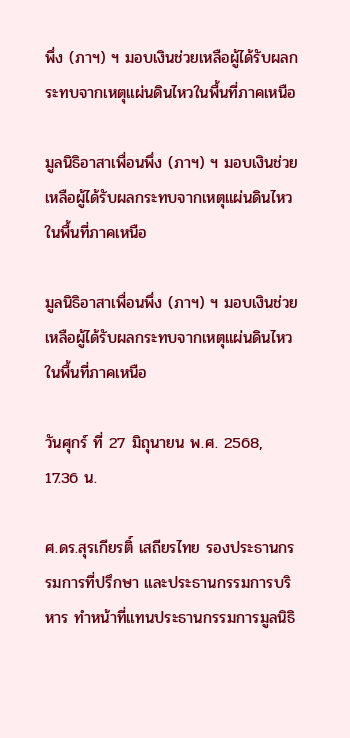พึ่ง (ภาฯ) ฯ มอบเงินช่วยเหลือผู้ได้รับผลกระทบจากเหตุแผ่นดินไหวในพื้นที่ภาคเหนือ

มูลนิธิอาสาเพื่อนพึ่ง (ภาฯ) ฯ มอบเงินช่วยเหลือผู้ได้รับผลกระทบจากเหตุแผ่นดินไหวในพื้นที่ภาคเหนือ

มูลนิธิอาสาเพื่อนพึ่ง (ภาฯ) ฯ มอบเงินช่วยเหลือผู้ได้รับผลกระทบจากเหตุแผ่นดินไหวในพื้นที่ภาคเหนือ

วันศุกร์ ที่ 27 มิถุนายน พ.ศ. 2568, 17.36 น.

ศ.ดร.สุรเกียรติ์ เสถียรไทย รองประธานกรรมการที่ปรึกษา และประธานกรรมการบริหาร ทำหน้าที่แทนประธานกรรมการมูลนิธิ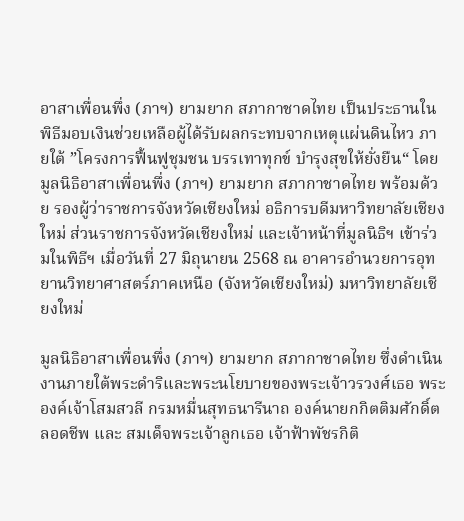อาสาเพื่อนพึ่ง (ภาฯ) ยามยาก สภากาชาดไทย เป็นประธานในพิธีมอบเงินช่วยเหลือผู้ได้รับผลกระทบจากเหตุแผ่นดินไหว ภายใต้ ”โครงการฟื้นฟูชุมชน บรรเทาทุกข์ บำรุงสุขให้ยั่งยืน“ โดย มูลนิธิอาสาเพื่อนพึ่ง (ภาฯ) ยามยาก สภากาชาดไทย พร้อมด้วย รองผู้ว่าราชการจังหวัดเชียงใหม่ อธิการบดีมหาวิทยาลัยเชียงใหม่ ส่วนราชการจังหวัดเชียงใหม่ และเจ้าหน้าที่มูลนิธิฯ เข้าร่วมในพิธีฯ เมื่อวันที่ 27 มิถุนายน 2568 ณ อาคารอำนวยการอุทยานวิทยาศาสตร์ภาคเหนือ (จังหวัดเชียงใหม่) มหาวิทยาลัยเชียงใหม่

มูลนิธิอาสาเพื่อนพึ่ง (ภาฯ) ยามยาก สภากาชาดไทย ซึ่งดำเนินงานภายใต้พระดำริและพระนโยบายของพระเจ้าวรวงศ์เธอ พระองค์เจ้าโสมสวลี กรมหมื่นสุทธนารีนาถ องค์นายกกิตติมศักดิ์ตลอดชีพ และ สมเด็จพระเจ้าลูกเธอ เจ้าฟ้าพัชรกิติ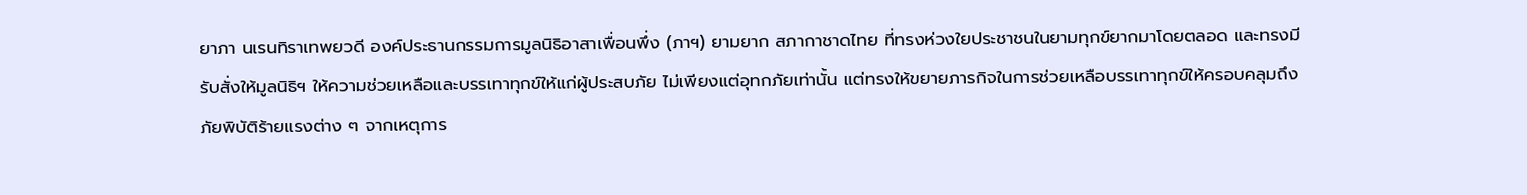ยาภา นเรนทิราเทพยวดี องค์ประธานกรรมการมูลนิธิอาสาเพื่อนพึ่ง (ภาฯ) ยามยาก สภากาชาดไทย ที่ทรงห่วงใยประชาชนในยามทุกข์ยากมาโดยตลอด และทรงมีรับสั่งให้มูลนิธิฯ ให้ความช่วยเหลือและบรรเทาทุกข์ให้แก่ผู้ประสบภัย ไม่เพียงแต่อุทกภัยเท่านั้น แต่ทรงให้ขยายภารกิจในการช่วยเหลือบรรเทาทุกข์ให้ครอบคลุมถึงภัยพิบัติร้ายแรงต่าง ๆ จากเหตุการ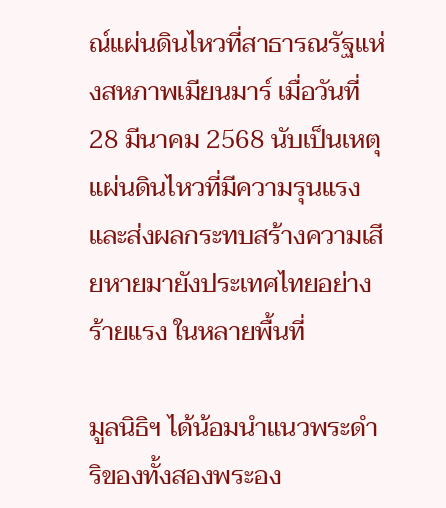ณ์แผ่นดินไหวที่สาธารณรัฐแห่งสหภาพเมียนมาร์ เมื่อวันที่ 28 มีนาคม 2568 นับเป็นเหตุแผ่นดินไหวที่มีความรุนแรงและส่งผลกระทบสร้างความเสียหายมายังประเทศไทยอย่างร้ายแรง ในหลายพื้นที่

มูลนิธิฯ ได้น้อมนำแนวพระดำริของทั้งสองพระอง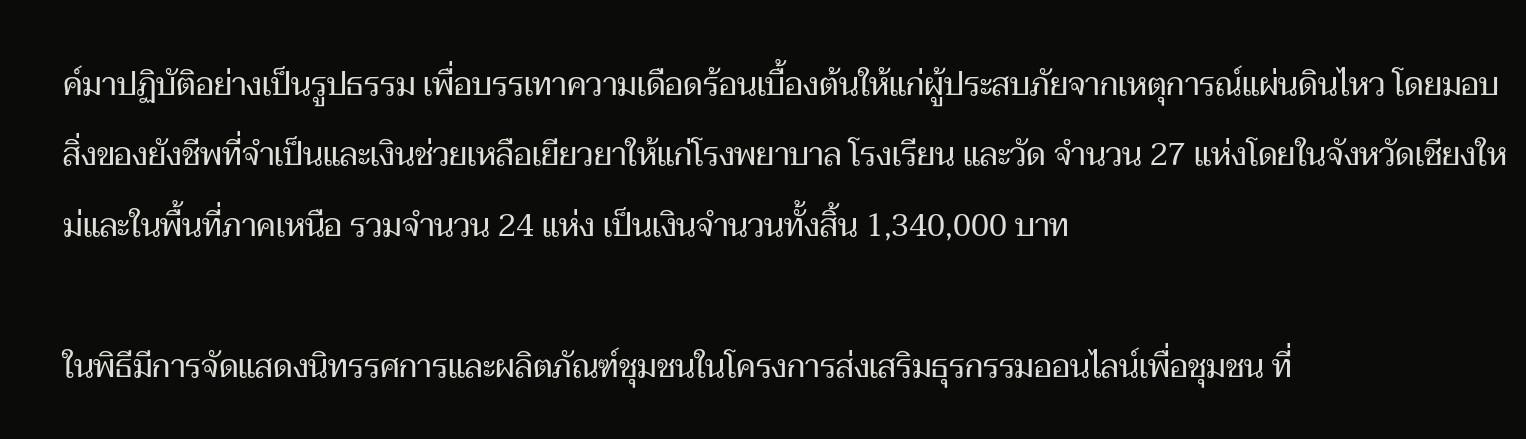ค์มาปฏิบัติอย่างเป็นรูปธรรม เพื่อบรรเทาความเดือดร้อนเบื้องต้นให้แก่ผู้ประสบภัยจากเหตุการณ์แผ่นดินไหว โดยมอบสิ่งของยังชีพที่จำเป็นและเงินช่วยเหลือเยียวยาให้แก่โรงพยาบาล โรงเรียน และวัด จำนวน 27 แห่งโดยในจังหวัดเชียงใหม่และในพื้นที่ภาคเหนือ รวมจำนวน 24 แห่ง เป็นเงินจำนวนทั้งสิ้น 1,340,000 บาท

ในพิธีมีการจัดแสดงนิทรรศการและผลิตภัณฑ์ชุมชนในโครงการส่งเสริมธุรกรรมออนไลน์เพื่อชุมชน ที่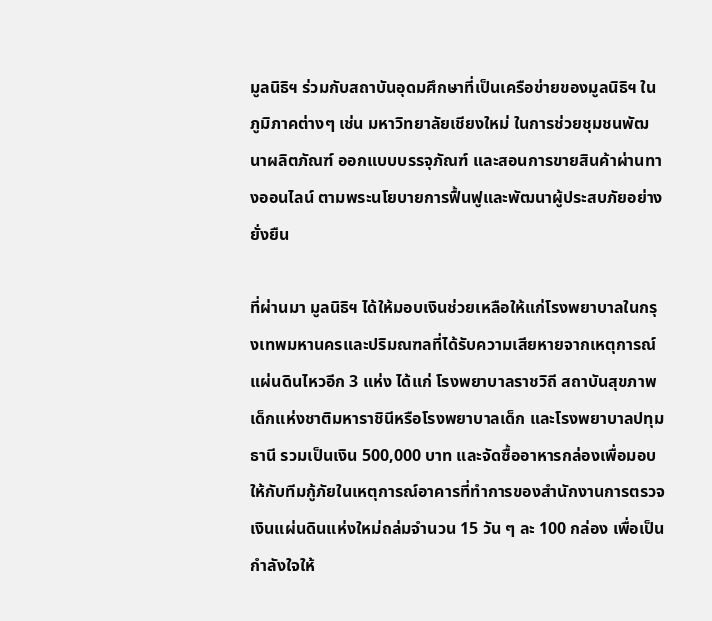มูลนิธิฯ ร่วมกับสถาบันอุดมศึกษาที่เป็นเครือข่ายของมูลนิธิฯ ในภูมิภาคต่างๆ เช่น มหาวิทยาลัยเชียงใหม่ ในการช่วยชุมชนพัฒนาผลิตภัณฑ์ ออกแบบบรรจุภัณฑ์ และสอนการขายสินค้าผ่านทางออนไลน์ ตามพระนโยบายการฟื้นฟูและพัฒนาผู้ประสบภัยอย่างยั่งยืน

ที่ผ่านมา มูลนิธิฯ ได้ให้มอบเงินช่วยเหลือให้แก่โรงพยาบาลในกรุงเทพมหานครและปริมณฑลที่ได้รับความเสียหายจากเหตุการณ์แผ่นดินไหวอีก 3 แห่ง ได้แก่ โรงพยาบาลราชวิถี สถาบันสุขภาพเด็กแห่งชาติมหาราชินีหรือโรงพยาบาลเด็ก และโรงพยาบาลปทุมธานี รวมเป็นเงิน 500,000 บาท และจัดซื้ออาหารกล่องเพื่อมอบให้กับทีมกู้ภัยในเหตุการณ์อาคารที่ทำการของสำนักงานการตรวจเงินแผ่นดินแห่งใหม่ถล่มจำนวน 15 วัน ๆ ละ 100 กล่อง เพื่อเป็นกำลังใจให้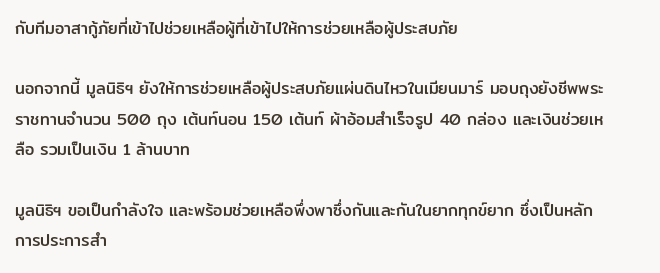กับทีมอาสากู้ภัยที่เข้าไปช่วยเหลือผู้ที่เข้าไปให้การช่วยเหลือผู้ประสบภัย

นอกจากนี้ มูลนิธิฯ ยังให้การช่วยเหลือผู้ประสบภัยแผ่นดินไหวในเมียนมาร์ มอบถุงยังชีพพระราชทานจำนวน 500 ถุง เต้นท์นอน 150 เต้นท์ ผ้าอ้อมสำเร็จรูป 40 กล่อง และเงินช่วยเหลือ รวมเป็นเงิน 1 ล้านบาท

มูลนิธิฯ ขอเป็นกำลังใจ และพร้อมช่วยเหลือพึ่งพาซึ่งกันและกันในยากทุกข์ยาก ซึ่งเป็นหลักการประการสำ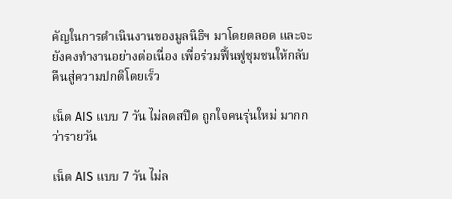คัญในการดำเนินงานของมูลนิธิฯ มาโดยตลอด และจะยังคงทำงานอย่างต่อเนื่อง เพื่อร่วมฟื้นฟูชุมชนให้กลับคืนสู่ความปกติโดยเร็ว

เน็ต AIS แบบ 7 วัน ไม่ลดสปีด ถูกใจคนรุ่นใหม่ มากกว่ารายวัน

เน็ต AIS แบบ 7 วัน ไม่ล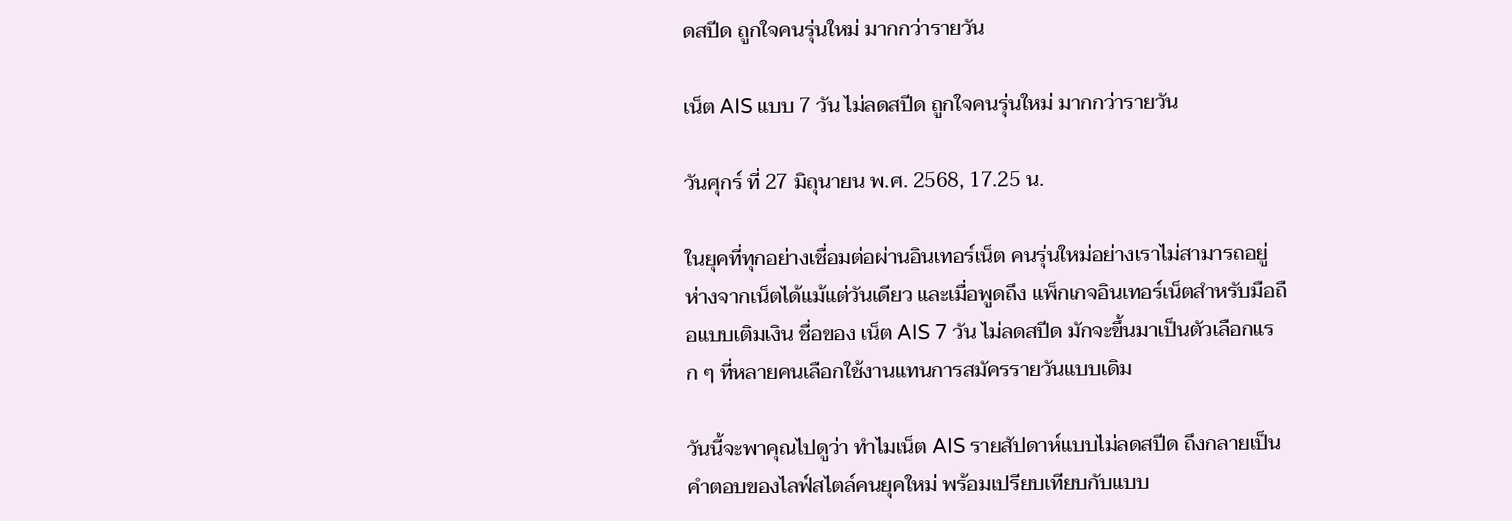ดสปีด ถูกใจคนรุ่นใหม่ มากกว่ารายวัน

เน็ต AIS แบบ 7 วัน ไม่ลดสปีด ถูกใจคนรุ่นใหม่ มากกว่ารายวัน

วันศุกร์ ที่ 27 มิถุนายน พ.ศ. 2568, 17.25 น.

ในยุคที่ทุกอย่างเชื่อมต่อผ่านอินเทอร์เน็ต คนรุ่นใหม่อย่างเราไม่สามารถอยู่ห่างจากเน็ตได้แม้แต่วันเดียว และเมื่อพูดถึง แพ็กเกจอินเทอร์เน็ตสำหรับมือถือแบบเติมเงิน ชื่อของ เน็ต AIS 7 วัน ไม่ลดสปีด มักจะขึ้นมาเป็นตัวเลือกแรก ๆ ที่หลายคนเลือกใช้งานแทนการสมัครรายวันแบบเดิม

วันนี้จะพาคุณไปดูว่า ทำไมเน็ต AIS รายสัปดาห์แบบไม่ลดสปีด ถึงกลายเป็นคำตอบของไลฟ์สไตล์คนยุคใหม่ พร้อมเปรียบเทียบกับแบบ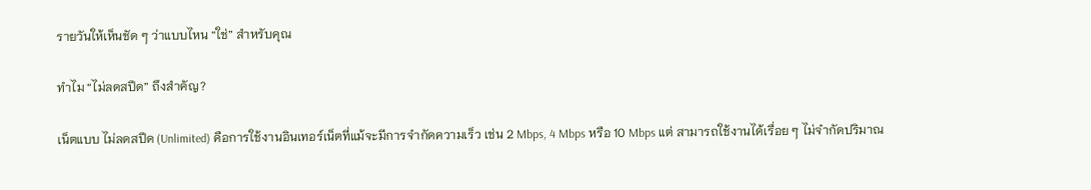รายวันให้เห็นชัด ๆ ว่าแบบไหน “ใช่” สำหรับคุณ

ทำไม “ไม่ลดสปีด” ถึงสำคัญ?

เน็ตแบบ ไม่ลดสปีด (Unlimited) คือการใช้งานอินเทอร์เน็ตที่แม้จะมีการจำกัดความเร็ว เช่น 2 Mbps, 4 Mbps หรือ 10 Mbps แต่ สามารถใช้งานได้เรื่อย ๆ ไม่จำกัดปริมาณ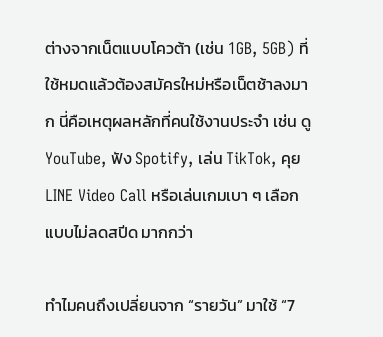ต่างจากเน็ตแบบโควต้า (เช่น 1GB, 5GB) ที่ใช้หมดแล้วต้องสมัครใหม่หรือเน็ตช้าลงมาก นี่คือเหตุผลหลักที่คนใช้งานประจำ เช่น ดู YouTube, ฟัง Spotify, เล่น TikTok, คุย LINE Video Call หรือเล่นเกมเบา ๆ เลือก แบบไม่ลดสปีด มากกว่า

ทำไมคนถึงเปลี่ยนจาก “รายวัน” มาใช้ “7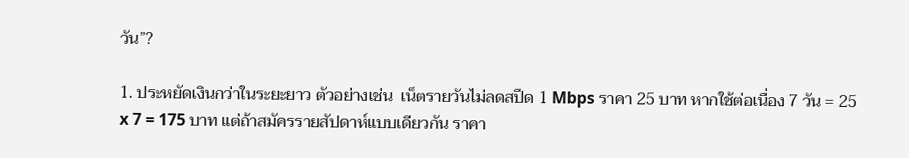วัน”?

1. ประหยัดเงินกว่าในระยะยาว ตัวอย่างเช่น  เน็ตรายวันไม่ลดสปีด 1 Mbps ราคา 25 บาท หากใช้ต่อเนื่อง 7 วัน = 25 x 7 = 175 บาท แต่ถ้าสมัครรายสัปดาห์แบบเดียวกัน ราคา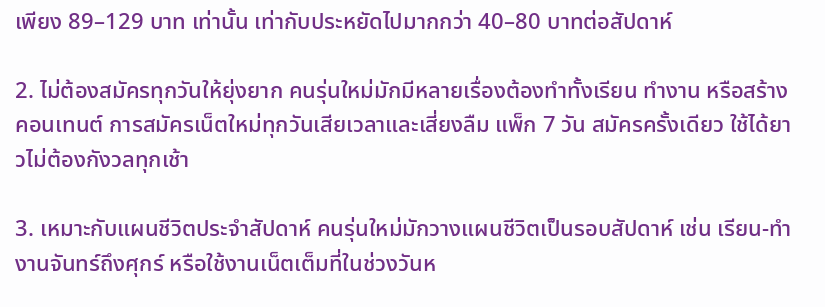เพียง 89–129 บาท เท่านั้น เท่ากับประหยัดไปมากกว่า 40–80 บาทต่อสัปดาห์

2. ไม่ต้องสมัครทุกวันให้ยุ่งยาก คนรุ่นใหม่มักมีหลายเรื่องต้องทำทั้งเรียน ทำงาน หรือสร้างคอนเทนต์ การสมัครเน็ตใหม่ทุกวันเสียเวลาและเสี่ยงลืม แพ็ก 7 วัน สมัครครั้งเดียว ใช้ได้ยาวไม่ต้องกังวลทุกเช้า

3. เหมาะกับแผนชีวิตประจำสัปดาห์ คนรุ่นใหม่มักวางแผนชีวิตเป็นรอบสัปดาห์ เช่น เรียน-ทำงานจันทร์ถึงศุกร์ หรือใช้งานเน็ตเต็มที่ในช่วงวันห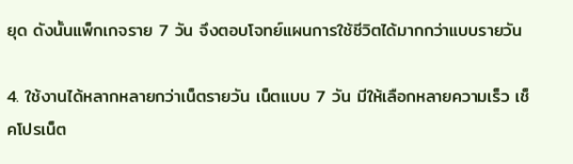ยุด ดังนั้นแพ็กเกจราย 7 วัน จึงตอบโจทย์แผนการใช้ชีวิตได้มากกว่าแบบรายวัน

4. ใช้งานได้หลากหลายกว่าเน็ตรายวัน เน็ตแบบ 7 วัน มีให้เลือกหลายความเร็ว เช็คโปรเน็ต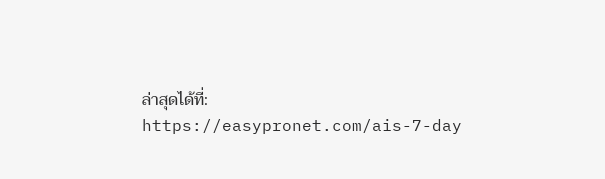ล่าสุดได้ที่: https://easypronet.com/ais-7-day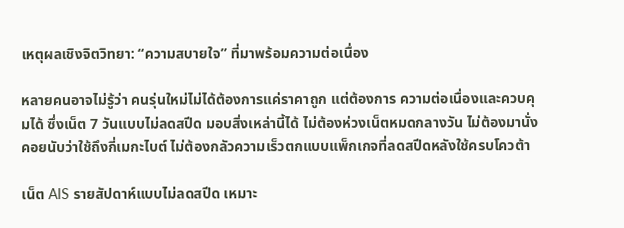เหตุผลเชิงจิตวิทยา: “ความสบายใจ” ที่มาพร้อมความต่อเนื่อง

หลายคนอาจไม่รู้ว่า คนรุ่นใหม่ไม่ได้ต้องการแค่ราคาถูก แต่ต้องการ ความต่อเนื่องและควบคุมได้ ซึ่งเน็ต 7 วันแบบไม่ลดสปีด มอบสิ่งเหล่านี้ได้ ไม่ต้องห่วงเน็ตหมดกลางวัน ไม่ต้องมานั่งคอยนับว่าใช้ถึงกี่เมกะไบต์ ไม่ต้องกลัวความเร็วตกแบบแพ็กเกจที่ลดสปีดหลังใช้ครบโควต้า

เน็ต AIS รายสัปดาห์แบบไม่ลดสปีด เหมาะ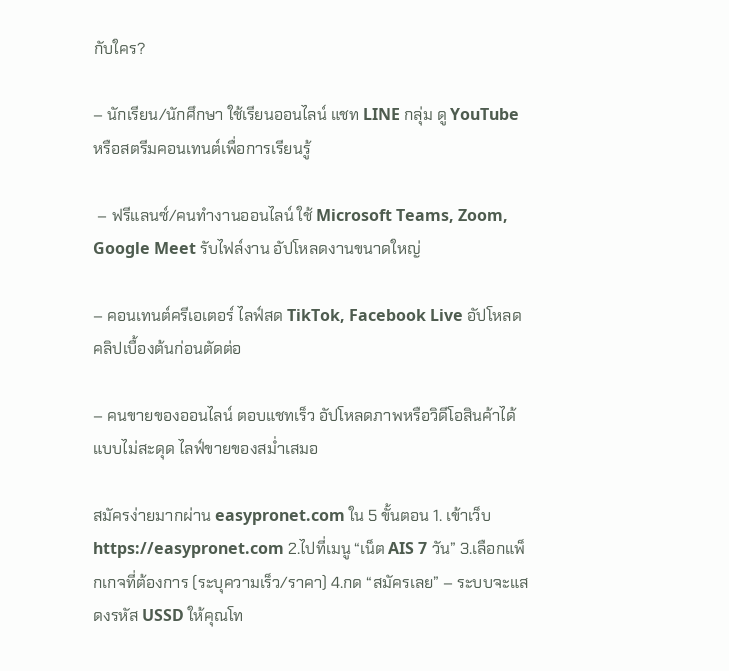กับใคร?

– นักเรียน/นักศึกษา ใช้เรียนออนไลน์ แชท LINE กลุ่ม ดู YouTube หรือสตรีมคอนเทนต์เพื่อการเรียนรู้

 – ฟรีแลนซ์/คนทำงานออนไลน์ ใช้ Microsoft Teams, Zoom, Google Meet รับไฟล์งาน อัปโหลดงานขนาดใหญ่

– คอนเทนต์ครีเอเตอร์ ไลฟ์สด TikTok, Facebook Live อัปโหลดคลิปเบื้องต้นก่อนตัดต่อ

– คนขายของออนไลน์ ตอบแชทเร็ว อัปโหลดภาพหรือวิดีโอสินค้าได้แบบไม่สะดุด ไลฟ์ขายของสม่ำเสมอ

สมัครง่ายมากผ่าน easypronet.com ใน 5 ขั้นตอน 1. เข้าเว็บ https://easypronet.com 2.ไปที่เมนู “เน็ต AIS 7 วัน” 3.เลือกแพ็กเกจที่ต้องการ (ระบุความเร็ว/ราคา) 4.กด “สมัครเลย” – ระบบจะแสดงรหัส USSD ให้คุณโท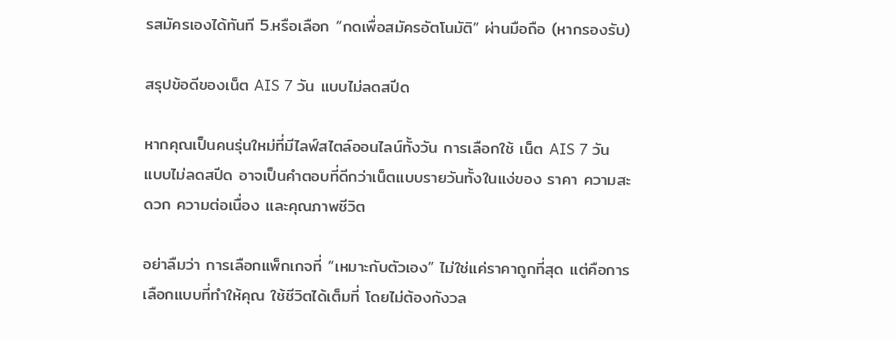รสมัครเองได้ทันที 5.หรือเลือก “กดเพื่อสมัครอัตโนมัติ” ผ่านมือถือ (หากรองรับ)

สรุปข้อดีของเน็ต AIS 7 วัน แบบไม่ลดสปีด

หากคุณเป็นคนรุ่นใหม่ที่มีไลฟ์สไตล์ออนไลน์ทั้งวัน การเลือกใช้ เน็ต AIS 7 วัน แบบไม่ลดสปีด อาจเป็นคำตอบที่ดีกว่าเน็ตแบบรายวันทั้งในแง่ของ ราคา ความสะดวก ความต่อเนื่อง และคุณภาพชีวิต

อย่าลืมว่า การเลือกแพ็กเกจที่ “เหมาะกับตัวเอง” ไม่ใช่แค่ราคาถูกที่สุด แต่คือการเลือกแบบที่ทำให้คุณ ใช้ชีวิตได้เต็มที่ โดยไม่ต้องกังวล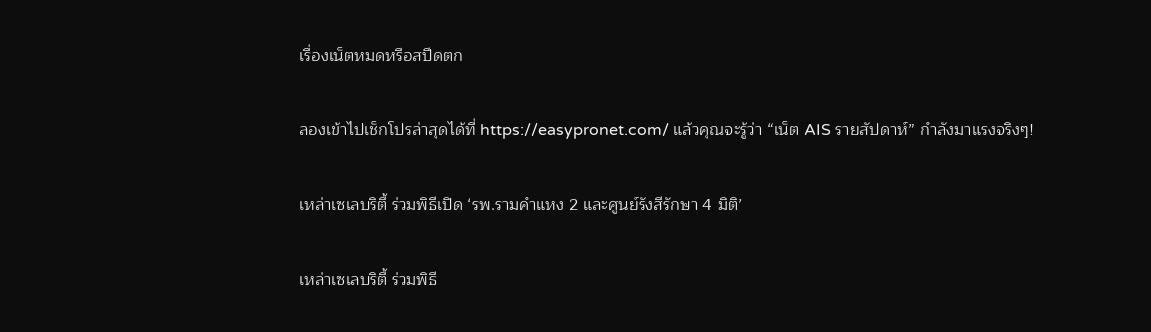เรื่องเน็ตหมดหรือสปีดตก

ลองเข้าไปเช็กโปรล่าสุดได้ที่ https://easypronet.com/ แล้วคุณจะรู้ว่า “เน็ต AIS รายสัปดาห์” กำลังมาแรงจริงๆ!

เหล่าเซเลบริตี้ ร่วมพิธีเปิด ‘รพ.รามคำแหง 2 และศูนย์รังสีรักษา 4 มิติ’

เหล่าเซเลบริตี้ ร่วมพิธี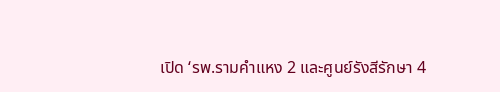เปิด ‘รพ.รามคำแหง 2 และศูนย์รังสีรักษา 4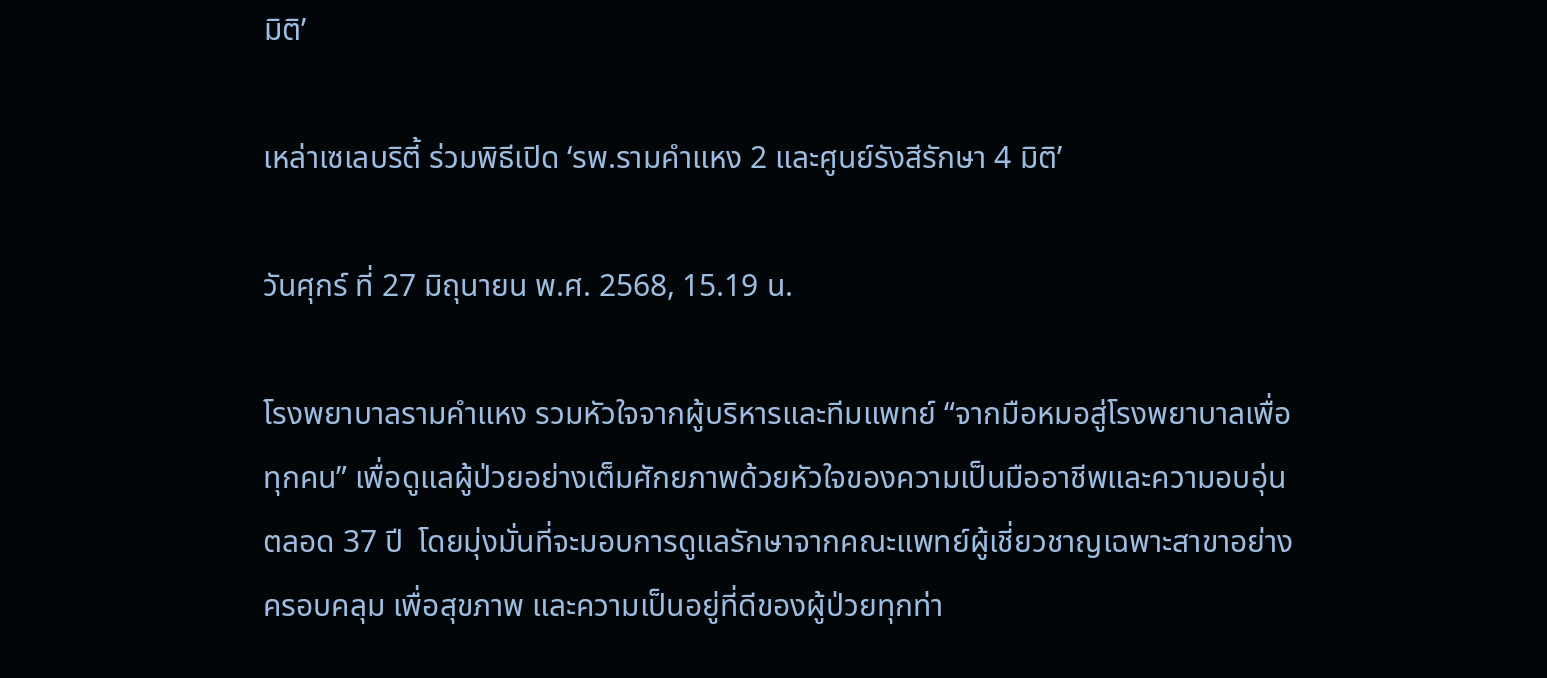มิติ’

เหล่าเซเลบริตี้ ร่วมพิธีเปิด ‘รพ.รามคำแหง 2 และศูนย์รังสีรักษา 4 มิติ’

วันศุกร์ ที่ 27 มิถุนายน พ.ศ. 2568, 15.19 น.

โรงพยาบาลรามคำแหง รวมหัวใจจากผู้บริหารและทีมแพทย์ “จากมือหมอสู่โรงพยาบาลเพื่อทุกคน” เพื่อดูแลผู้ป่วยอย่างเต็มศักยภาพด้วยหัวใจของความเป็นมืออาชีพและความอบอุ่นตลอด 37 ปี  โดยมุ่งมั่นที่จะมอบการดูแลรักษาจากคณะแพทย์ผู้เชี่ยวชาญเฉพาะสาขาอย่างครอบคลุม เพื่อสุขภาพ และความเป็นอยู่ที่ดีของผู้ป่วยทุกท่า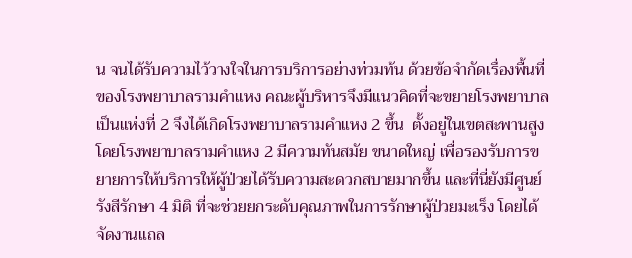น จนได้รับความไว้วางใจในการบริการอย่างท่วมท้น ด้วยข้อจำกัดเรื่องพื้นที่ของโรงพยาบาลรามคำแหง คณะผู้บริหารจึงมีแนวคิดที่จะขยายโรงพยาบาลเป็นแห่งที่ 2 จึงได้เกิดโรงพยาบาลรามคำแหง 2 ขึ้น  ตั้งอยู่ในเขตสะพานสูง  โดยโรงพยาบาลรามคำแหง 2 มีความทันสมัย ขนาดใหญ่ เพื่อรองรับการขยายการให้บริการให้ผู้ป่วยได้รับความสะดวกสบายมากขึ้น และที่นี่ยังมีศูนย์รังสีรักษา 4 มิติ ที่จะช่วยยกระดับคุณภาพในการรักษาผู้ป่วยมะเร็ง โดยได้จัดงานแถล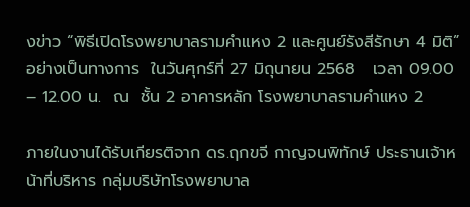งข่าว “พิธีเปิดโรงพยาบาลรามคำแหง 2 และศูนย์รังสีรักษา 4 มิติ” อย่างเป็นทางการ  ในวันศุกร์ที่ 27 มิถุนายน 2568   เวลา 09.00 – 12.00 น.  ณ  ชั้น 2 อาคารหลัก โรงพยาบาลรามคำแหง 2

ภายในงานได้รับเกียรติจาก ดร.ฤกขจี กาญจนพิทักษ์ ประธานเจ้าหน้าที่บริหาร กลุ่มบริษัทโรงพยาบาล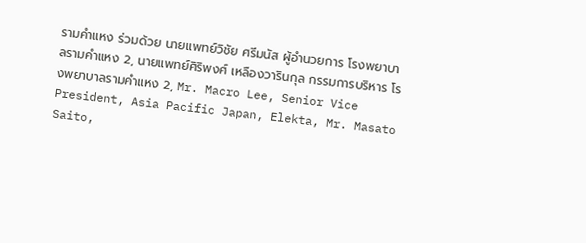รามคำแหง ร่วมด้วย นายแพทย์วิชัย ศรีมนัส ผู้อำนวยการ โรงพยาบาลรามคำแหง 2, นายแพทย์ศิริพงศ์ เหลืองวารินกุล กรรมการบริหาร โรงพยาบาลรามคำแหง 2, Mr. Macro Lee, Senior Vice President, Asia Pacific Japan, Elekta, Mr. Masato Saito,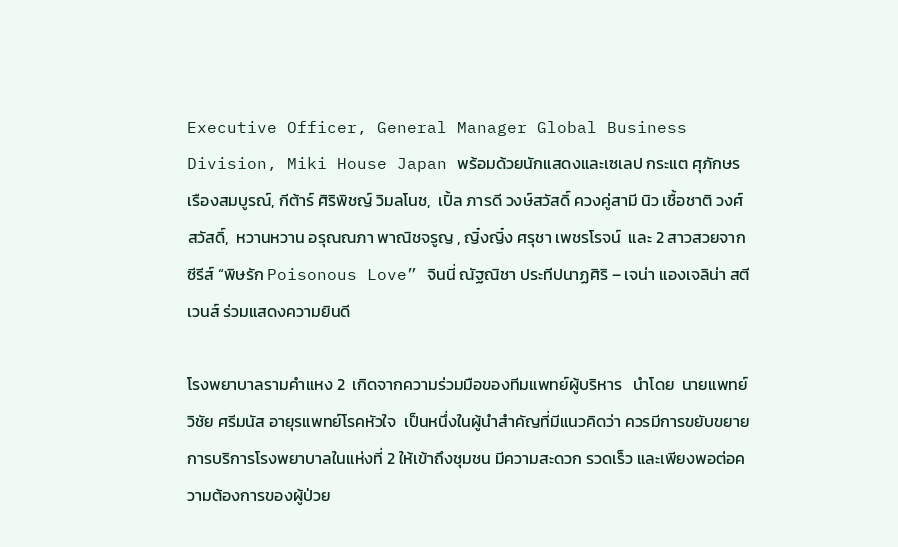Executive Officer, General Manager Global Business Division, Miki House Japan พร้อมด้วยนักแสดงและเซเลป กระแต ศุภักษร เรืองสมบูรณ์, กีต้าร์ ศิริพิชญ์ วิมลโนช,  เปิ้ล ภารดี วงษ์สวัสดิ์ ควงคู่สามี นิว เชื้อชาติ วงศ์สวัสดิ์,  หวานหวาน อรุณณภา พาณิชจรูญ , ญิ๋งญิ๋ง ศรุชา เพชรโรจน์  และ 2 สาวสวยจากซีรีส์ “พิษรัก Poisonous Love” จินนี่ ณัฐณิชา ประทีปนาฏศิริ – เจน่า แองเจลิน่า สตีเวนส์ ร่วมแสดงความยินดี

โรงพยาบาลรามคำแหง 2  เกิดจากความร่วมมือของทีมแพทย์ผู้บริหาร   นำโดย  นายแพทย์วิชัย ศรีมนัส อายุรแพทย์โรคหัวใจ  เป็นหนึ่งในผู้นำสำคัญที่มีแนวคิดว่า ควรมีการขยับขยายการบริการโรงพยาบาลในแห่งที่ 2 ให้เข้าถึงชุมชน มีความสะดวก รวดเร็ว และเพียงพอต่อความต้องการของผู้ป่วย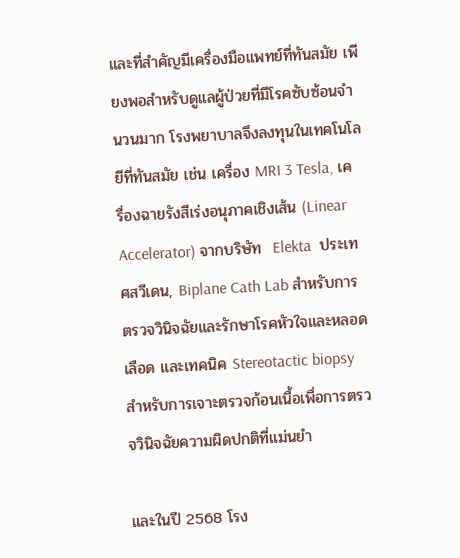และที่สำคัญมีเครื่องมือแพทย์ที่ทันสมัย เพียงพอสำหรับดูแลผู้ป่วยที่มีโรคซับซ้อนจำนวนมาก โรงพยาบาลจึงลงทุนในเทคโนโลยีที่ทันสมัย เช่น เครื่อง MRI 3 Tesla, เครื่องฉายรังสีเร่งอนุภาคเชิงเส้น (Linear Accelerator) จากบริษัท  Elekta  ประเทศสวีเดน, Biplane Cath Lab สำหรับการตรวจวินิจฉัยและรักษาโรคหัวใจและหลอดเลือด และเทคนิค Stereotactic biopsy สำหรับการเจาะตรวจก้อนเนื้อเพื่อการตรวจวินิจฉัยความผิดปกติที่แม่นยำ

และในปี 2568 โรง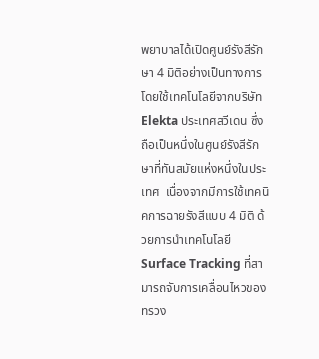พยาบาลได้เปิดศูนย์รังสีรักษา 4 มิติอย่างเป็นทางการ โดยใช้เทคโนโลยีจากบริษัท Elekta ประเทศสวีเดน ซึ่งถือเป็นหนึ่งในศูนย์รังสีรักษาที่ทันสมัยแห่งหนึ่งในประเทศ  เนื่องจากมีการใช้เทคนิคการฉายรังสีแบบ 4 มิติ ด้วยการนำเทคโนโลยี Surface Tracking ที่สามารถจับการเคลื่อนไหวของทรวง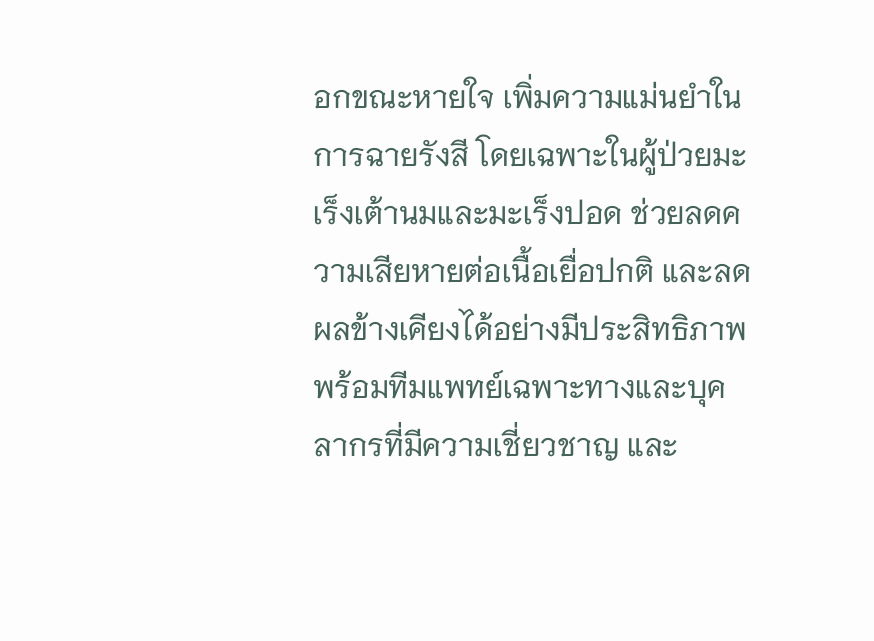อกขณะหายใจ เพิ่มความแม่นยำในการฉายรังสี โดยเฉพาะในผู้ป่วยมะเร็งเต้านมและมะเร็งปอด ช่วยลดความเสียหายต่อเนื้อเยื่อปกติ และลดผลข้างเคียงได้อย่างมีประสิทธิภาพ พร้อมทีมแพทย์เฉพาะทางและบุคลากรที่มีความเชี่ยวชาญ และ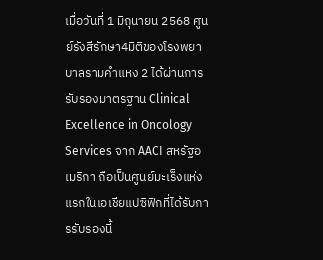เมื่อวันที่ 1 มิถุนายน 2568 ศูนย์รังสีรักษา4มิติของโรงพยาบาลรามคำแหง 2 ได้ผ่านการรับรองมาตรฐาน Clinical Excellence in Oncology Services จาก AACI สหรัฐอเมริกา ถือเป็นศูนย์มะเร็งแห่งแรกในเอเชียแปซิฟิกที่ได้รับการรับรองนี้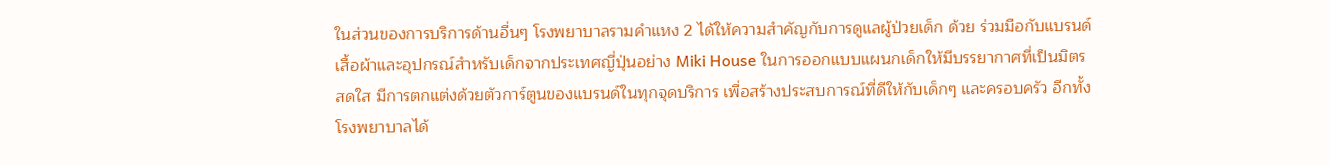ในส่วนของการบริการด้านอื่นๆ โรงพยาบาลรามคำแหง 2 ได้ให้ความสำคัญกับการดูแลผู้ป่วยเด็ก ด้วย ร่วมมือกับแบรนด์เสื้อผ้าและอุปกรณ์สำหรับเด็กจากประเทศญี่ปุ่นอย่าง Miki House ในการออกแบบแผนกเด็กให้มีบรรยากาศที่เป็นมิตร สดใส มีการตกแต่งด้วยตัวการ์ตูนของแบรนด์ในทุกจุดบริการ เพื่อสร้างประสบการณ์ที่ดีให้กับเด็กๆ และครอบครัว อีกทั้งโรงพยาบาลได้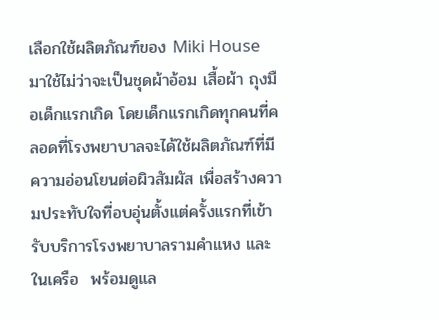เลือกใช้ผลิตภัณฑ์ของ Miki House มาใช้ไม่ว่าจะเป็นชุดผ้าอ้อม เสื้อผ้า ถุงมือเด็กแรกเกิด โดยเด็กแรกเกิดทุกคนที่คลอดที่โรงพยาบาลจะได้ใช้ผลิตภัณฑ์ที่มีความอ่อนโยนต่อผิวสัมผัส เพื่อสร้างความประทับใจที่อบอุ่นตั้งแต่ครั้งแรกที่เข้ารับบริการโรงพยาบาลรามคำแหง และในเครือ  พร้อมดูแล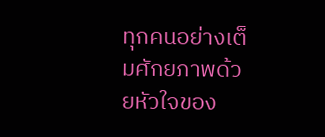ทุกคนอย่างเต็มศักยภาพด้วยหัวใจของ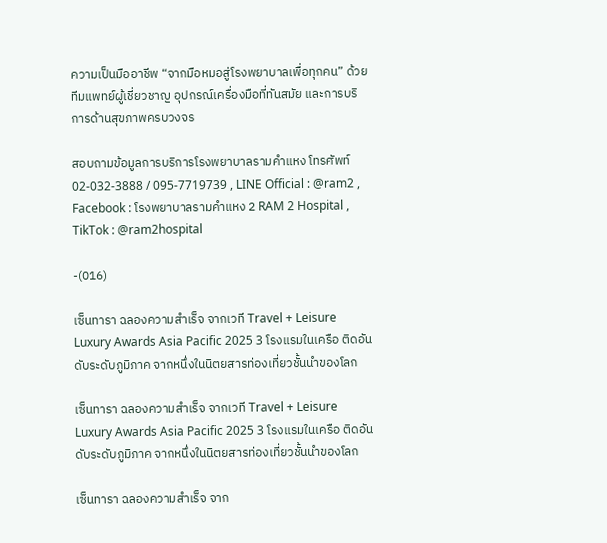ความเป็นมืออาชีพ “จากมือหมอสู่โรงพยาบาลเพื่อทุกคน” ด้วย ทีมแพทย์ผู้เชี่ยวชาญ อุปกรณ์เครื่องมือที่ทันสมัย และการบริการด้านสุขภาพครบวงจร

สอบถามข้อมูลการบริการโรงพยาบาลรามคำแหง โทรศัพท์ 02-032-3888 / 095-7719739 , LINE Official : @ram2 , Facebook : โรงพยาบาลรามคำแหง 2 RAM 2 Hospital , TikTok : @ram2hospital

-(016)

เซ็นทารา ฉลองความสำเร็จ จากเวที Travel + Leisure Luxury Awards Asia Pacific 2025 3 โรงแรมในเครือ ติดอันดับระดับภูมิภาค จากหนึ่งในนิตยสารท่องเที่ยวชั้นนำของโลก

เซ็นทารา ฉลองความสำเร็จ จากเวที Travel + Leisure Luxury Awards Asia Pacific 2025 3 โรงแรมในเครือ ติดอันดับระดับภูมิภาค จากหนึ่งในนิตยสารท่องเที่ยวชั้นนำของโลก

เซ็นทารา ฉลองความสำเร็จ จาก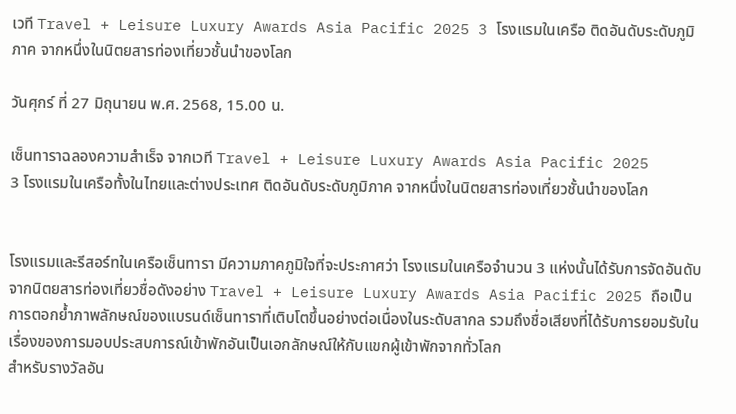เวที Travel + Leisure Luxury Awards Asia Pacific 2025 3 โรงแรมในเครือ ติดอันดับระดับภูมิภาค จากหนึ่งในนิตยสารท่องเที่ยวชั้นนำของโลก

วันศุกร์ ที่ 27 มิถุนายน พ.ศ. 2568, 15.00 น.

เซ็นทาราฉลองความสำเร็จ จากเวที Travel + Leisure Luxury Awards Asia Pacific 2025
3 โรงแรมในเครือทั้งในไทยและต่างประเทศ ติดอันดับระดับภูมิภาค จากหนึ่งในนิตยสารท่องเที่ยวชั้นนำของโลก


โรงแรมและรีสอร์ทในเครือเซ็นทารา มีความภาคภูมิใจที่จะประกาศว่า โรงแรมในเครือจำนวน 3 แห่งนั้นได้รับการจัดอันดับจากนิตยสารท่องเที่ยวชื่อดังอย่าง Travel + Leisure Luxury Awards Asia Pacific 2025 ถือเป็นการตอกย้ำภาพลักษณ์ของแบรนด์เซ็นทาราที่เติบโตขึ้นอย่างต่อเนื่องในระดับสากล รวมถึงชื่อเสียงที่ได้รับการยอมรับในเรื่องของการมอบประสบการณ์เข้าพักอันเป็นเอกลักษณ์ให้กับแขกผู้เข้าพักจากทั่วโลก
สำหรับรางวัลอัน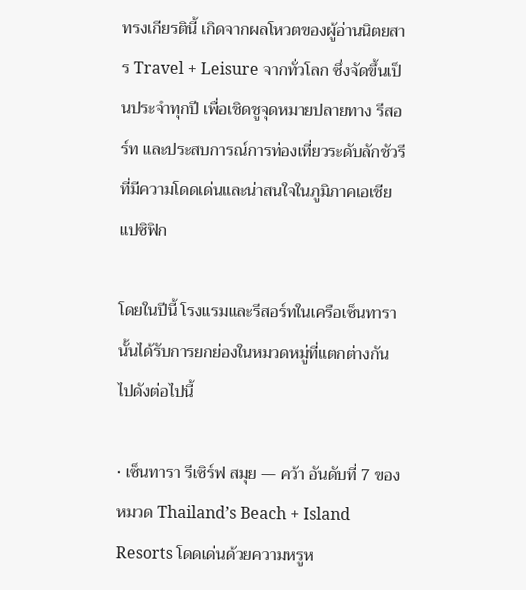ทรงเกียรตินี้ เกิดจากผลโหวตของผู้อ่านนิตยสาร Travel + Leisure จากทั่วโลก ซึ่งจัดขึ้นเป็นประจำทุกปี เพื่อเชิดชูจุดหมายปลายทาง รีสอร์ท และประสบการณ์การท่องเที่ยวระดับลักชัวรีที่มีความโดดเด่นและน่าสนใจในภูมิภาคเอเชียแปซิฟิก

โดยในปีนี้ โรงแรมและรีสอร์ทในเครือเซ็นทารานั้นได้รับการยกย่องในหมวดหมู่ที่แตกต่างกันไปดังต่อไปนี้

• เซ็นทารา รีเซิร์ฟ สมุย — คว้า อันดับที่ 7 ของหมวด Thailand’s Beach + Island Resorts โดดเด่นด้วยความหรูห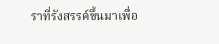ราที่รังสรรค์ขึ้นมาเพื่อ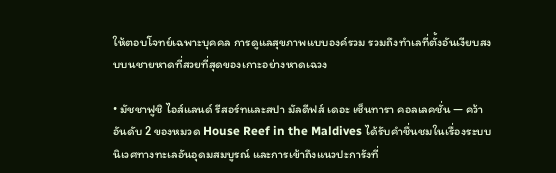ให้ตอบโจทย์เฉพาะบุคคล การดูแลสุขภาพแบบองค์รวม รวมถึงทำเลที่ตั้งอันเงียบสงบบนชายหาดที่สวยที่สุดของเกาะอย่างหาดเฉวง

• มัชชาฟูชิ ไอส์แลนด์ รีสอร์ทและสปา มัลดีฟส์ เดอะ เซ็นทารา คอลเลคชั่น — คว้า อันดับ 2 ของหมวด House Reef in the Maldives ได้รับคำชื่นชมในเรื่องระบบนิเวศทางทะเลอันอุดมสมบูรณ์ และการเข้าถึงแนวปะการังที่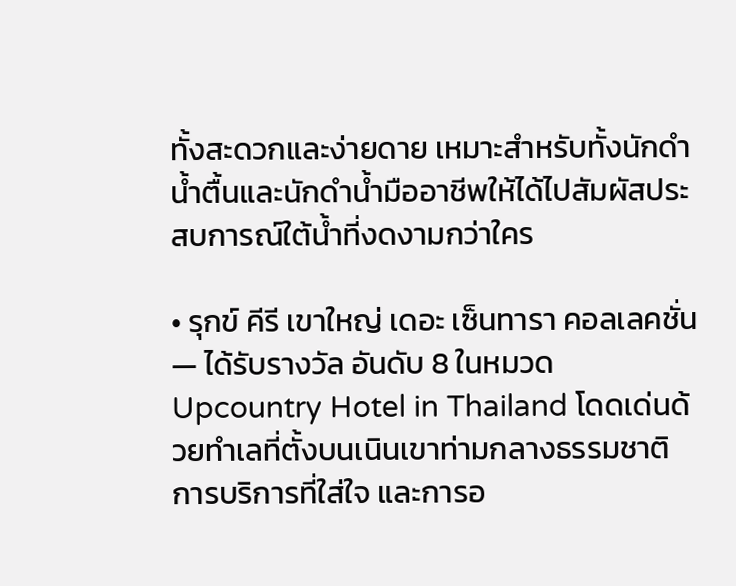ทั้งสะดวกและง่ายดาย เหมาะสำหรับทั้งนักดำน้ำตื้นและนักดำน้ำมืออาชีพให้ได้ไปสัมผัสประสบการณ์ใต้น้ำที่งดงามกว่าใคร

• รุกข์ คีรี เขาใหญ่ เดอะ เซ็นทารา คอลเลคชั่น — ได้รับรางวัล อันดับ 8 ในหมวด Upcountry Hotel in Thailand โดดเด่นด้วยทำเลที่ตั้งบนเนินเขาท่ามกลางธรรมชาติ การบริการที่ใส่ใจ และการอ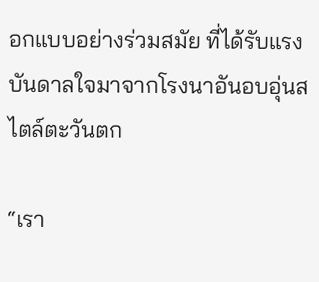อกแบบอย่างร่วมสมัย ที่ได้รับแรงบันดาลใจมาจากโรงนาอันอบอุ่นสไตล์ตะวันตก

“เรา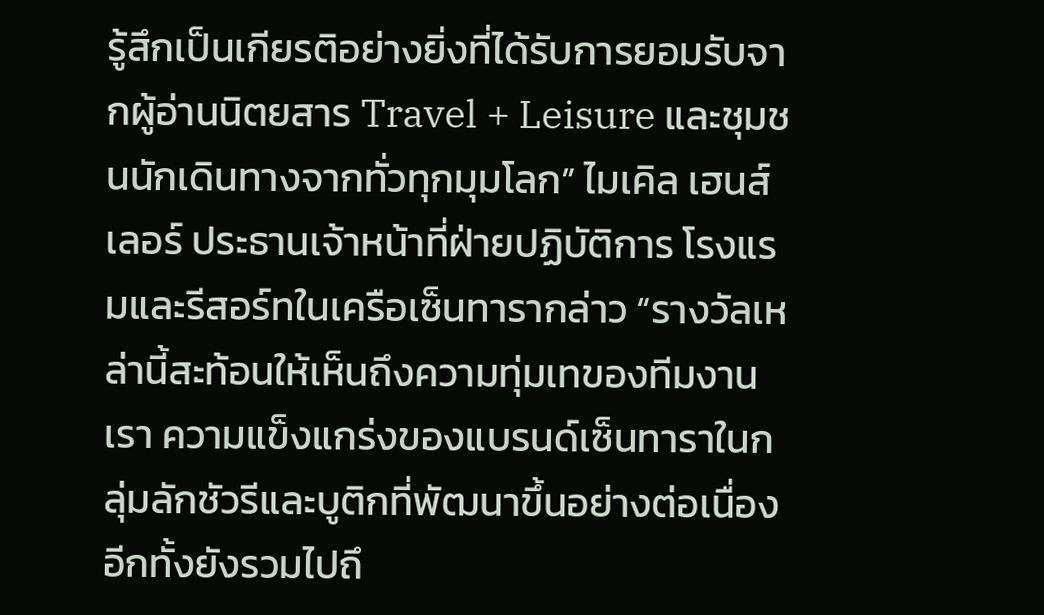รู้สึกเป็นเกียรติอย่างยิ่งที่ได้รับการยอมรับจากผู้อ่านนิตยสาร Travel + Leisure และชุมชนนักเดินทางจากทั่วทุกมุมโลก” ไมเคิล เฮนส์เลอร์ ประธานเจ้าหน้าที่ฝ่ายปฏิบัติการ โรงแรมและรีสอร์ทในเครือเซ็นทารากล่าว “รางวัลเหล่านี้สะท้อนให้เห็นถึงความทุ่มเทของทีมงานเรา ความแข็งแกร่งของแบรนด์เซ็นทาราในกลุ่มลักชัวรีและบูติกที่พัฒนาขึ้นอย่างต่อเนื่อง อีกทั้งยังรวมไปถึ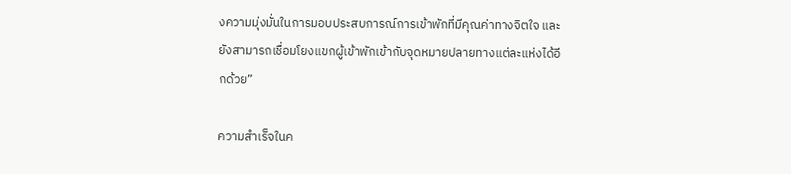งความมุ่งมั่นในการมอบประสบการณ์การเข้าพักที่มีคุณค่าทางจิตใจ และยังสามารถเชื่อมโยงแขกผู้เข้าพักเข้ากับจุดหมายปลายทางแต่ละแห่งได้อีกด้วย”

ความสำเร็จในค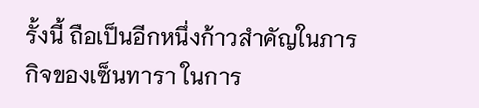รั้งนี้ ถือเป็นอีกหนึ่งก้าวสำคัญในภารกิจของเซ็นทารา ในการ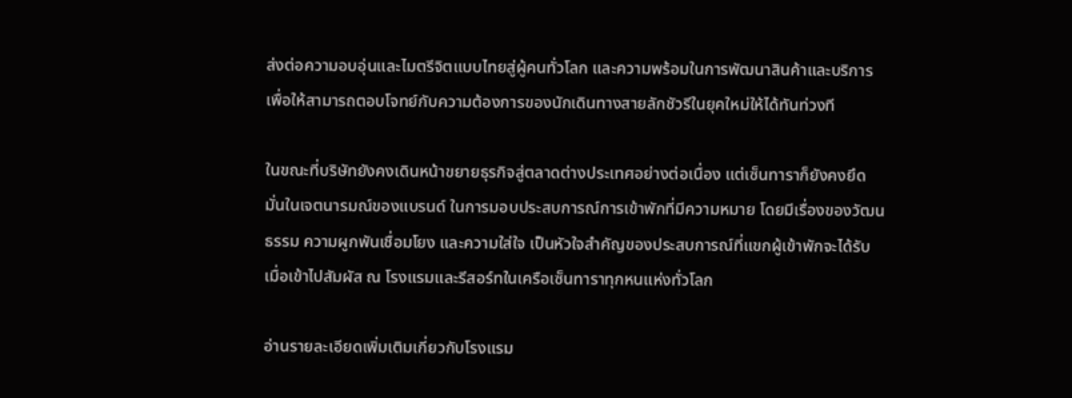ส่งต่อความอบอุ่นและไมตรีจิตแบบไทยสู่ผู้คนทั่วโลก และความพร้อมในการพัฒนาสินค้าและบริการเพื่อให้สามารถตอบโจทย์กับความต้องการของนักเดินทางสายลักชัวรีในยุคใหม่ให้ได้ทันท่วงที

ในขณะที่บริษัทยังคงเดินหน้าขยายธุรกิจสู่ตลาดต่างประเทศอย่างต่อเนื่อง แต่เซ็นทาราก็ยังคงยึดมั่นในเจตนารมณ์ของแบรนด์ ในการมอบประสบการณ์การเข้าพักที่มีความหมาย โดยมีเรื่องของวัฒนธรรม ความผูกพันเชื่อมโยง และความใส่ใจ เป็นหัวใจสำคัญของประสบการณ์ที่แขกผู้เข้าพักจะได้รับ เมื่อเข้าไปสัมผัส ณ โรงแรมและรีสอร์ทในเครือเซ็นทาราทุกหนแห่งทั่วโลก

อ่านรายละเอียดเพิ่มเติมเกี่ยวกับโรงแรม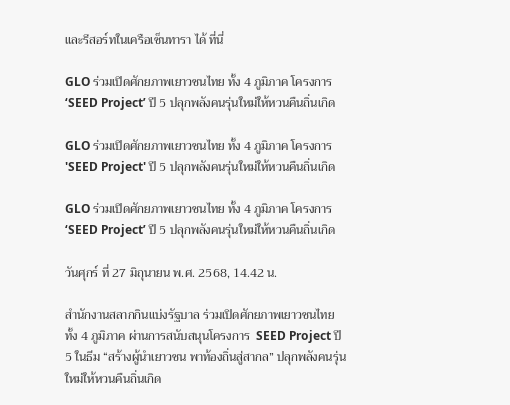และรีสอร์ทในเครือเซ็นทารา ได้ ที่นี่

GLO ร่วมเปิดศักยภาพเยาวชนไทย ทั้ง 4 ภูมิภาค โครงการ ‘SEED Project’ ปี 5 ปลุกพลังคนรุ่นใหม่ให้หวนคืนถิ่นเกิด

GLO ร่วมเปิดศักยภาพเยาวชนไทย ทั้ง 4 ภูมิภาค โครงการ 'SEED Project' ปี 5 ปลุกพลังคนรุ่นใหม่ให้หวนคืนถิ่นเกิด

GLO ร่วมเปิดศักยภาพเยาวชนไทย ทั้ง 4 ภูมิภาค โครงการ ‘SEED Project’ ปี 5 ปลุกพลังคนรุ่นใหม่ให้หวนคืนถิ่นเกิด

วันศุกร์ ที่ 27 มิถุนายน พ.ศ. 2568, 14.42 น.

สำนักงานสลากกินแบ่งรัฐบาล ร่วมเปิดศักยภาพเยาวชนไทย ทั้ง 4 ภูมิภาค ผ่านการสนับสนุนโครงการ  SEED Project ปี 5 ในธีม “สร้างผู้นำเยาวชน พาท้องถิ่นสู่สากล” ปลุกพลังคนรุ่นใหม่ให้หวนคืนถิ่นเกิด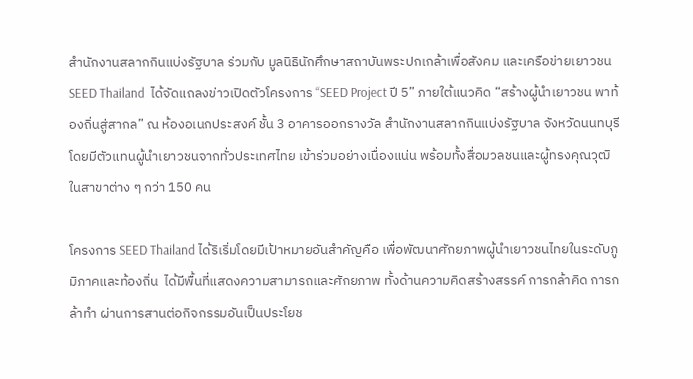สำนักงานสลากกินแบ่งรัฐบาล ร่วมกับ มูลนิธินักศึกษาสถาบันพระปกเกล้าเพื่อสังคม และเครือข่ายเยาวชน SEED Thailand  ได้จัดแถลงข่าวเปิดตัวโครงการ “SEED Project ปี 5” ภายใต้แนวคิด “สร้างผู้นำเยาวชน พาท้องถิ่นสู่สากล” ณ ห้องอเนกประสงค์ ชั้น 3 อาคารออกรางวัล สำนักงานสลากกินแบ่งรัฐบาล จังหวัดนนทบุรี โดยมีตัวแทนผู้นำเยาวชนจากทั่วประเทศไทย เข้าร่วมอย่างเนื่องแน่น พร้อมทั้งสื่อมวลชนและผู้ทรงคุณวุฒิในสาขาต่าง ๆ กว่า 150 คน

โครงการ SEED Thailand ได้ริเริ่มโดยมีเป้าหมายอันสำคัญคือ เพื่อพัฒนาศักยภาพผู้นำเยาวชนไทยในระดับภูมิภาคและท้องถิ่น  ได้มีพื้นที่แสดงความสามารถและศักยภาพ ทั้งด้านความคิดสร้างสรรค์ การกล้าคิด การกล้าทำ ผ่านการสานต่อกิจกรรมอันเป็นประโยช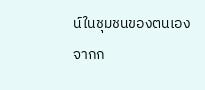น์ในชุมชนของตนเอง จากก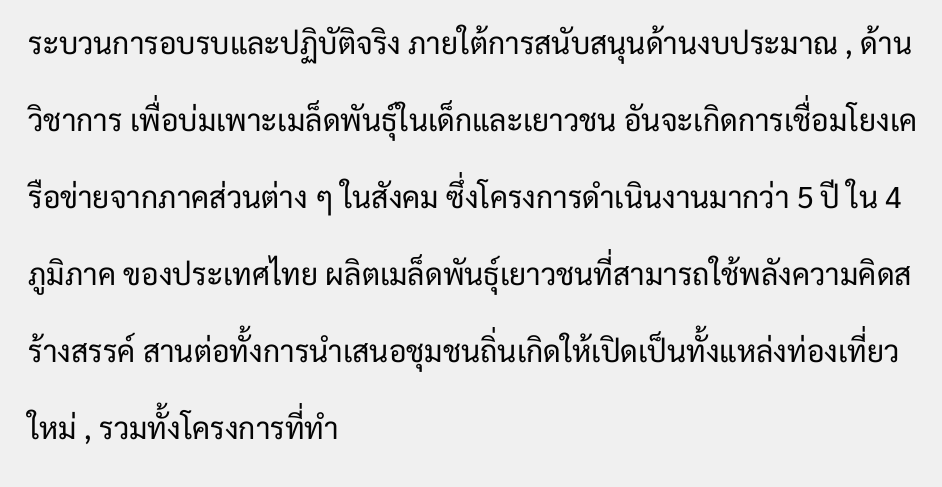ระบวนการอบรบและปฏิบัติจริง ภายใต้การสนับสนุนด้านงบประมาณ , ด้านวิชาการ เพื่อบ่มเพาะเมล็ดพันธุ์ในเด็กและเยาวชน อันจะเกิดการเชื่อมโยงเครือข่ายจากภาคส่วนต่าง ๆ ในสังคม ซึ่งโครงการดำเนินงานมากว่า 5 ปี ใน 4 ภูมิภาค ของประเทศไทย ผลิตเมล็ดพันธุ์เยาวชนที่สามารถใช้พลังความคิดสร้างสรรค์ สานต่อทั้งการนำเสนอชุมชนถิ่นเกิดให้เปิดเป็นทั้งแหล่งท่องเที่ยวใหม่ , รวมทั้งโครงการที่ทำ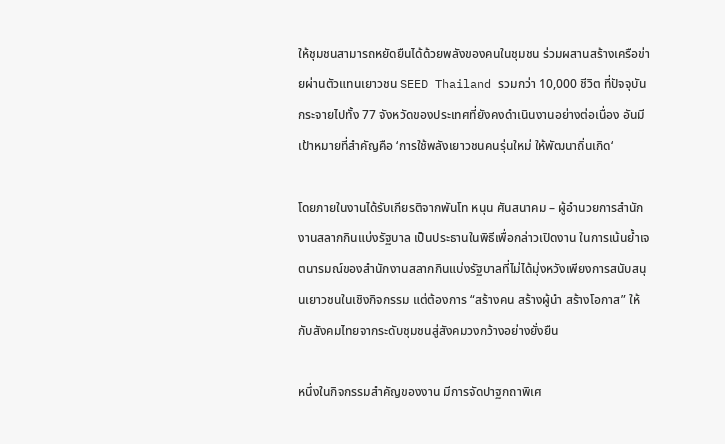ให้ชุมชนสามารถหยัดยืนได้ด้วยพลังของคนในชุมชน ร่วมผสานสร้างเครือข่ายผ่านตัวแทนเยาวชน SEED Thailand รวมกว่า 10,000 ชีวิต ที่ปัจจุบันกระจายไปทั้ง 77 จังหวัดของประเทศที่ยังคงดำเนินงานอย่างต่อเนื่อง อันมีเป้าหมายที่สำคัญคือ ‘การใช้พลังเยาวชนคนรุ่นใหม่ ให้พัฒนาถิ่นเกิด‘

โดยภายในงานได้รับเกียรติจากพันโท หนุน ศันสนาคม – ผู้อำนวยการสำนักงานสลากกินแบ่งรัฐบาล เป็นประธานในพิธีเพื่อกล่าวเปิดงาน ในการเน้นย้ำเจตนารมณ์ของสำนักงานสลากกินแบ่งรัฐบาลที่ไม่ได้มุ่งหวังเพียงการสนับสนุนเยาวชนในเชิงกิจกรรม แต่ต้องการ “สร้างคน สร้างผู้นำ สร้างโอกาส” ให้กับสังคมไทยจากระดับชุมชนสู่สังคมวงกว้างอย่างยั่งยืน

หนึ่งในกิจกรรมสำคัญของงาน มีการจัดปาฐกถาพิเศ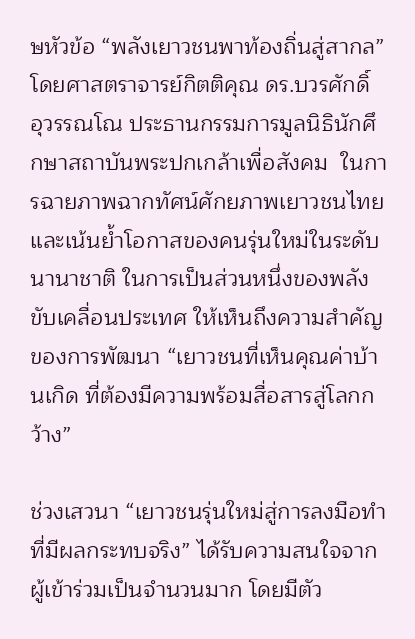ษหัวข้อ “พลังเยาวชนพาท้องถิ่นสู่สากล” โดยศาสตราจารย์กิตติคุณ ดร.บวรศักดิ์ อุวรรณโณ ประธานกรรมการมูลนิธินักศึกษาสถาบันพระปกเกล้าเพื่อสังคม  ในการฉายภาพฉากทัศน์ศักยภาพเยาวชนไทย และเน้นย้ำโอกาสของคนรุ่นใหม่ในระดับนานาชาติ ในการเป็นส่วนหนึ่งของพลังขับเคลื่อนประเทศ ให้เห็นถึงความสำคัญของการพัฒนา “เยาวชนที่เห็นคุณค่าบ้านเกิด ที่ต้องมีความพร้อมสื่อสารสู่โลกกว้าง”

ช่วงเสวนา “เยาวชนรุ่นใหม่สู่การลงมือทำที่มีผลกระทบจริง” ได้รับความสนใจจากผู้เข้าร่วมเป็นจำนวนมาก โดยมีตัว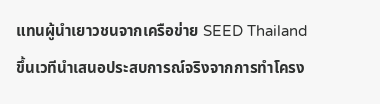แทนผู้นำเยาวชนจากเครือข่าย SEED Thailand ขึ้นเวทีนำเสนอประสบการณ์จริงจากการทำโครง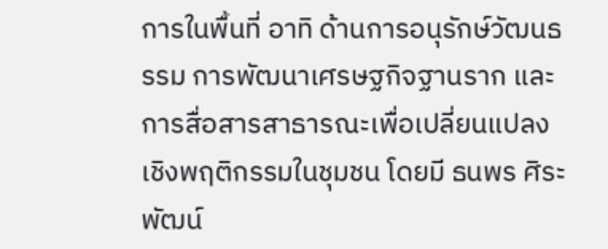การในพื้นที่ อาทิ ด้านการอนุรักษ์วัฒนธรรม การพัฒนาเศรษฐกิจฐานราก และการสื่อสารสาธารณะเพื่อเปลี่ยนแปลงเชิงพฤติกรรมในชุมชน โดยมี ธนพร ศิระพัฒน์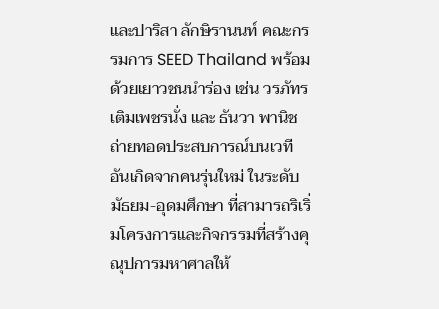และปาริสา ลักษิรานนท์ คณะกรรมการ SEED Thailand พร้อมด้วยเยาวชนนำร่อง เช่น วรภัทร เติมเพชรนั่ง และ ธันวา พานิช ถ่ายทอดประสบการณ์บนเวที อันเกิดจากคนรุ่นใหม่ ในระดับมัธยม-อุดมศึกษา ที่สามารถริเริ่มโครงการและกิจกรรมที่สร้างคุณุปการมหาศาลให้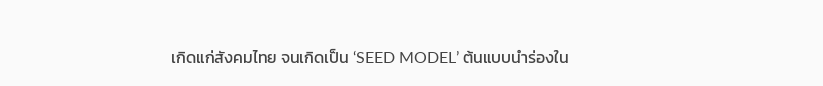เกิดแก่สังคมไทย จนเกิดเป็น ‘SEED MODEL’ ต้นแบบนำร่องใน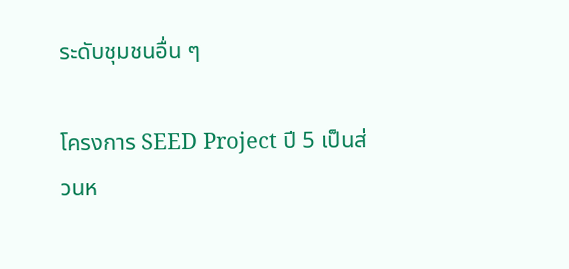ระดับชุมชนอื่น ๆ

โครงการ SEED Project ปี 5 เป็นส่วนห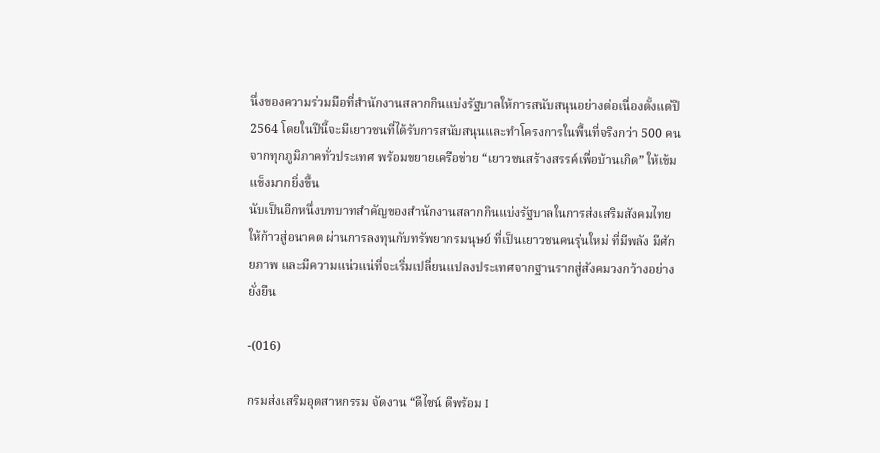นึ่งของความร่วมมือที่สำนักงานสลากกินแบ่งรัฐบาลให้การสนับสนุนอย่างต่อเนื่องตั้งแต่ปี 2564 โดยในปีนี้จะมีเยาวชนที่ได้รับการสนับสนุนและทำโครงการในพื้นที่จริงกว่า 500 คน จากทุกภูมิภาคทั่วประเทศ พร้อมขยายเครือข่าย “เยาวชนสร้างสรรค์เพื่อบ้านเกิด” ให้เข้มแข็งมากยิ่งขึ้น
นับเป็นอีกหนึ่งบทบาทสำคัญของสำนักงานสลากกินแบ่งรัฐบาลในการส่งเสริมสังคมไทยให้ก้าวสู่อนาคต ผ่านการลงทุนกับทรัพยากรมนุษย์ ที่เป็นเยาวชนคนรุ่นใหม่ ที่มีพลัง มีศักยภาพ และมีความแน่วแน่ที่จะเริ่มเปลี่ยนแปลงประเทศจากฐานรากสู่สังคมวงกว้างอย่างยั่งยืน

-(016)

กรมส่งเสริมอุตสาหกรรม จัดงาน “ดีไซน์ ดีพร้อม I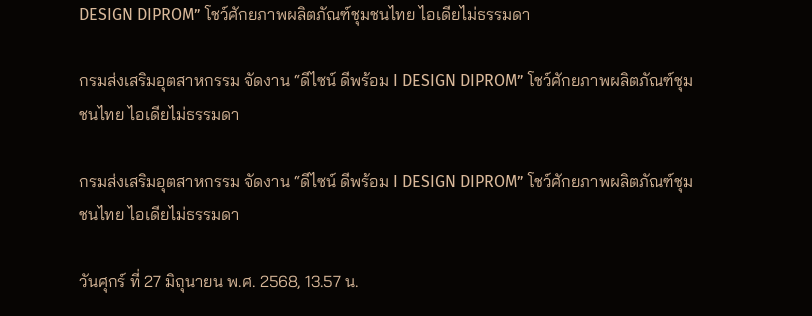DESIGN DIPROM” โชว์ศักยภาพผลิตภัณฑ์ชุมชนไทย ไอเดียไม่ธรรมดา

กรมส่งเสริมอุตสาหกรรม จัดงาน “ดีไซน์ ดีพร้อม I DESIGN DIPROM” โชว์ศักยภาพผลิตภัณฑ์ชุมชนไทย ไอเดียไม่ธรรมดา

กรมส่งเสริมอุตสาหกรรม จัดงาน “ดีไซน์ ดีพร้อม I DESIGN DIPROM” โชว์ศักยภาพผลิตภัณฑ์ชุมชนไทย ไอเดียไม่ธรรมดา

วันศุกร์ ที่ 27 มิถุนายน พ.ศ. 2568, 13.57 น.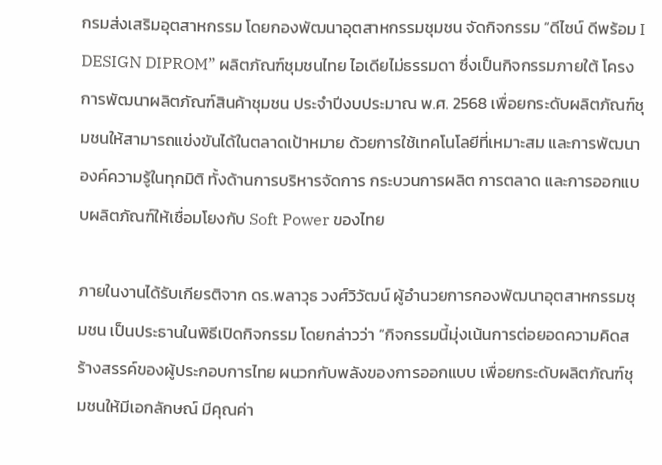กรมส่งเสริมอุตสาหกรรม โดยกองพัฒนาอุตสาหกรรมชุมชน จัดกิจกรรม “ดีไซน์ ดีพร้อม I DESIGN DIPROM” ผลิตภัณฑ์ชุมชนไทย ไอเดียไม่ธรรมดา ซึ่งเป็นกิจกรรมภายใต้ โครงการพัฒนาผลิตภัณฑ์สินค้าชุมชน ประจำปีงบประมาณ พ.ศ. 2568 เพื่อยกระดับผลิตภัณฑ์ชุมชนให้สามารถแข่งขันได้ในตลาดเป้าหมาย ด้วยการใช้เทคโนโลยีที่เหมาะสม และการพัฒนาองค์ความรู้ในทุกมิติ ทั้งด้านการบริหารจัดการ กระบวนการผลิต การตลาด และการออกแบบผลิตภัณฑ์ให้เชื่อมโยงกับ Soft Power ของไทย

ภายในงานได้รับเกียรติจาก ดร.พลาวุธ วงศ์วิวัฒน์ ผู้อำนวยการกองพัฒนาอุตสาหกรรมชุมชน เป็นประธานในพิธีเปิดกิจกรรม โดยกล่าวว่า “กิจกรรมนี้มุ่งเน้นการต่อยอดความคิดสร้างสรรค์ของผู้ประกอบการไทย ผนวกกับพลังของการออกแบบ เพื่อยกระดับผลิตภัณฑ์ชุมชนให้มีเอกลักษณ์ มีคุณค่า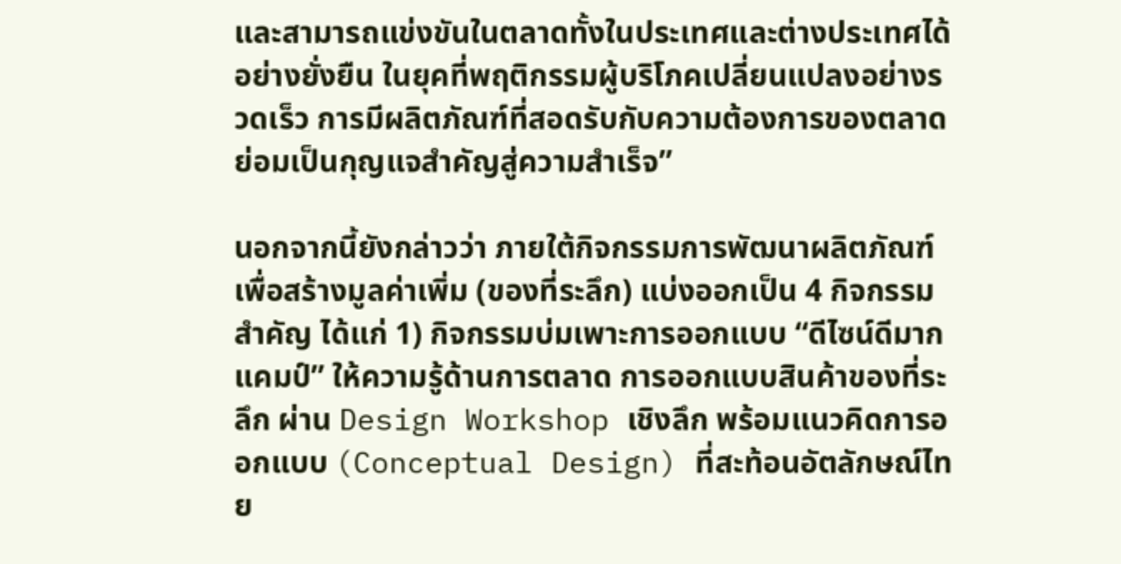และสามารถแข่งขันในตลาดทั้งในประเทศและต่างประเทศได้อย่างยั่งยืน ในยุคที่พฤติกรรมผู้บริโภคเปลี่ยนแปลงอย่างรวดเร็ว การมีผลิตภัณฑ์ที่สอดรับกับความต้องการของตลาด ย่อมเป็นกุญแจสำคัญสู่ความสำเร็จ”

นอกจากนี้ยังกล่าวว่า ภายใต้กิจกรรมการพัฒนาผลิตภัณฑ์เพื่อสร้างมูลค่าเพิ่ม (ของที่ระลึก) แบ่งออกเป็น 4 กิจกรรมสำคัญ ได้แก่ 1) กิจกรรมบ่มเพาะการออกแบบ “ดีไซน์ดีมากแคมป์” ให้ความรู้ด้านการตลาด การออกแบบสินค้าของที่ระลึก ผ่าน Design Workshop เชิงลึก พร้อมแนวคิดการออกแบบ (Conceptual Design) ที่สะท้อนอัตลักษณ์ไทย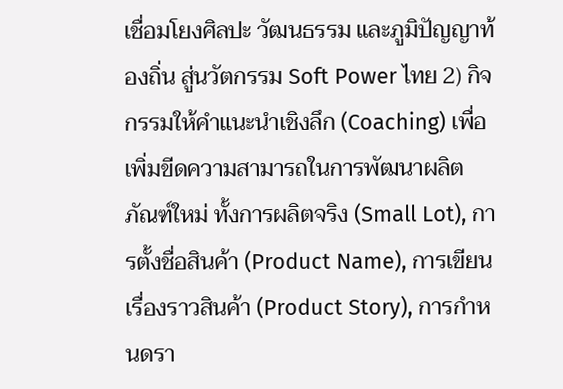เชื่อมโยงศิลปะ วัฒนธรรม และภูมิปัญญาท้องถิ่น สู่นวัตกรรม Soft Power ไทย 2) กิจกรรมให้คำแนะนำเชิงลึก (Coaching) เพื่อเพิ่มขีดความสามารถในการพัฒนาผลิตภัณฑ์ใหม่ ทั้งการผลิตจริง (Small Lot), การตั้งชื่อสินค้า (Product Name), การเขียนเรื่องราวสินค้า (Product Story), การกำหนดรา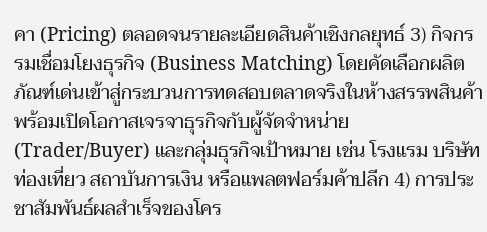คา (Pricing) ตลอดจนรายละเอียดสินค้าเชิงกลยุทธ์ 3) กิจกรรมเชื่อมโยงธุรกิจ (Business Matching) โดยคัดเลือกผลิตภัณฑ์เด่นเข้าสู่กระบวนการทดสอบตลาดจริงในห้างสรรพสินค้า พร้อมเปิดโอกาสเจรจาธุรกิจกับผู้จัดจำหน่าย (Trader/Buyer) และกลุ่มธุรกิจเป้าหมาย เช่น โรงแรม บริษัทท่องเที่ยว สถาบันการเงิน หรือแพลตฟอร์มค้าปลีก 4) การประชาสัมพันธ์ผลสำเร็จของโคร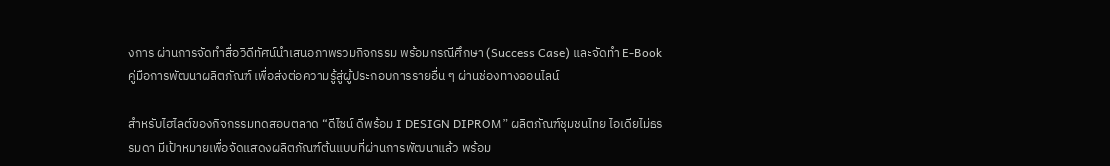งการ ผ่านการจัดทำสื่อวิดีทัศน์นำเสนอภาพรวมกิจกรรม พร้อมกรณีศึกษา (Success Case) และจัดทำ E-Book คู่มือการพัฒนาผลิตภัณฑ์ เพื่อส่งต่อความรู้สู่ผู้ประกอบการรายอื่น ๆ ผ่านช่องทางออนไลน์

สำหรับไฮไลต์ของกิจกรรมทดสอบตลาด “ดีไซน์ ดีพร้อม I DESIGN DIPROM” ผลิตภัณฑ์ชุมชนไทย ไอเดียไม่ธรรมดา มีเป้าหมายเพื่อจัดแสดงผลิตภัณฑ์ต้นแบบที่ผ่านการพัฒนาแล้ว พร้อม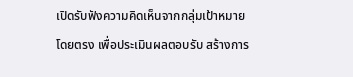เปิดรับฟังความคิดเห็นจากกลุ่มเป้าหมายโดยตรง เพื่อประเมินผลตอบรับ สร้างการ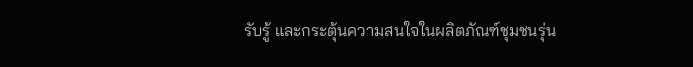รับรู้ และกระตุ้นความสนใจในผลิตภัณฑ์ชุมชนรุ่น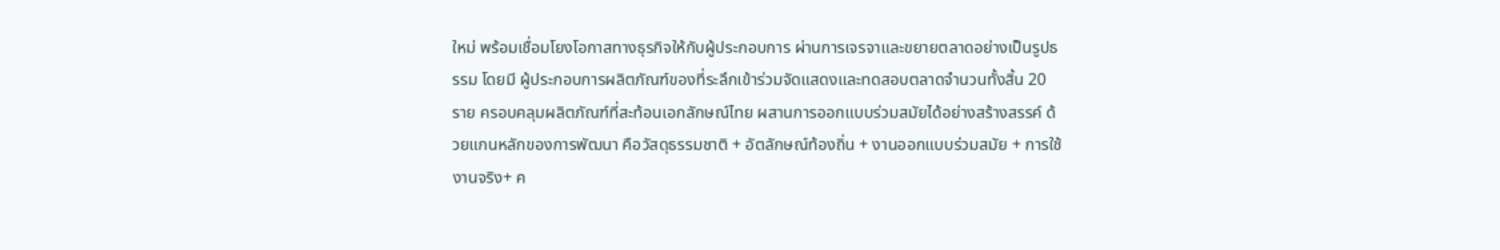ใหม่ พร้อมเชื่อมโยงโอกาสทางธุรกิจให้กับผู้ประกอบการ ผ่านการเจรจาและขยายตลาดอย่างเป็นรูปธรรม โดยมี ผู้ประกอบการผลิตภัณฑ์ของที่ระลึกเข้าร่วมจัดแสดงและทดสอบตลาดจำนวนทั้งสิ้น 20 ราย ครอบคลุมผลิตภัณฑ์ที่สะท้อนเอกลักษณ์ไทย ผสานการออกแบบร่วมสมัยได้อย่างสร้างสรรค์ ด้วยแกนหลักของการพัฒนา คือวัสดุธรรมชาติ + อัตลักษณ์ท้องถิ่น + งานออกแบบร่วมสมัย + การใช้งานจริง+ ค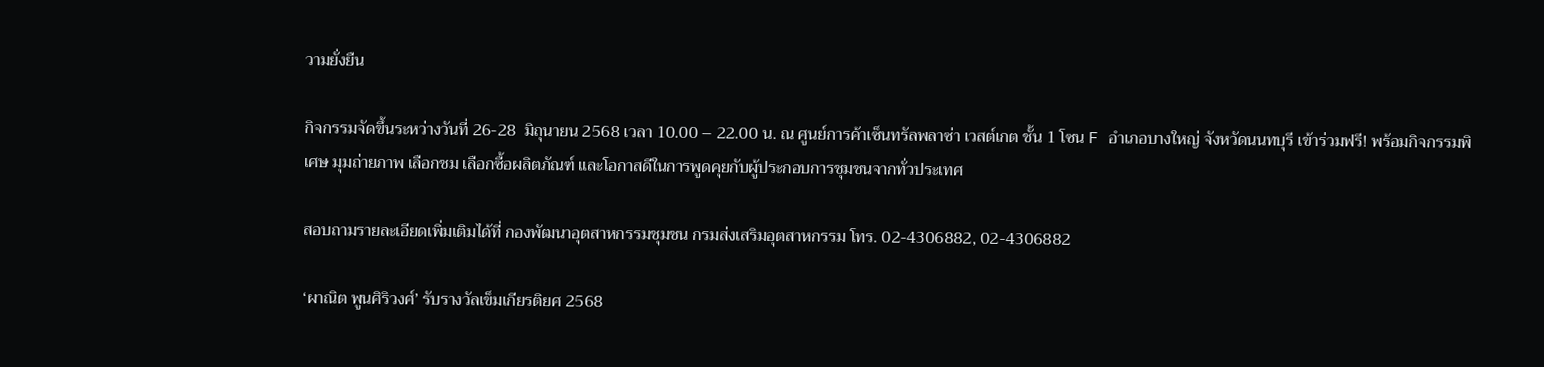วามยั่งยืน

กิจกรรมจัดขึ้นระหว่างวันที่ 26-28  มิถุนายน 2568 เวลา 10.00 – 22.00 น. ณ ศูนย์การค้าเซ็นทรัลพลาซ่า เวสต์เกต ชั้น 1 โซน F อำเภอบางใหญ่ จังหวัดนนทบุรี เข้าร่วมฟรี! พร้อมกิจกรรมพิเศษ มุมถ่ายภาพ เลือกชม เลือกซื้อผลิตภัณฑ์ และโอกาสดีในการพูดคุยกับผู้ประกอบการชุมชนจากทั่วประเทศ

สอบถามรายละเอียดเพิ่มเติมได้ที่ กองพัฒนาอุตสาหกรรมชุมชน กรมส่งเสริมอุตสาหกรรม โทร. 02-4306882, 02-4306882

‘ผาณิต พูนศิริวงศ์’ รับรางวัลเข็มเกียรติยศ 2568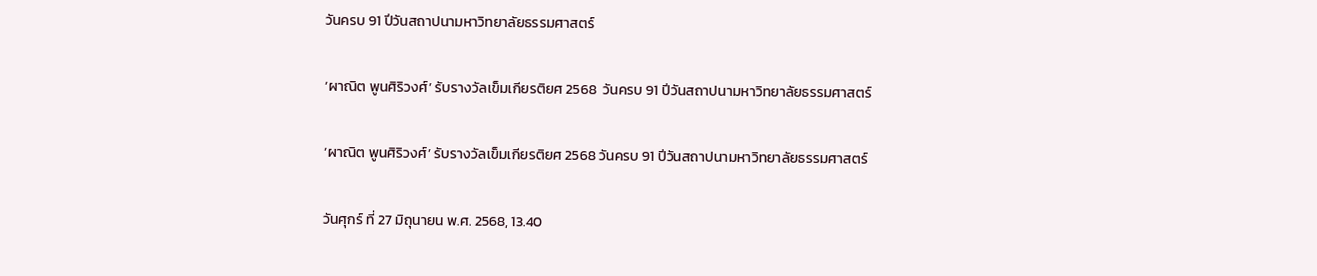วันครบ 91 ปีวันสถาปนามหาวิทยาลัยธรรมศาสตร์

‘ผาณิต พูนศิริวงศ์’ รับรางวัลเข็มเกียรติยศ 2568  วันครบ 91 ปีวันสถาปนามหาวิทยาลัยธรรมศาสตร์

‘ผาณิต พูนศิริวงศ์’ รับรางวัลเข็มเกียรติยศ 2568 วันครบ 91 ปีวันสถาปนามหาวิทยาลัยธรรมศาสตร์

วันศุกร์ ที่ 27 มิถุนายน พ.ศ. 2568, 13.40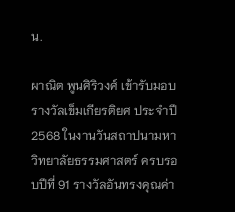น.

ผาณิต พูนศิริวงศ์ เข้ารับมอบรางวัลเข็มเกียรติยศ ประจำปี 2568 ในงานวันสถาปนามหาวิทยาลัยธรรมศาสตร์ ครบรอบปีที่ 91 รางวัลอันทรงคุณค่า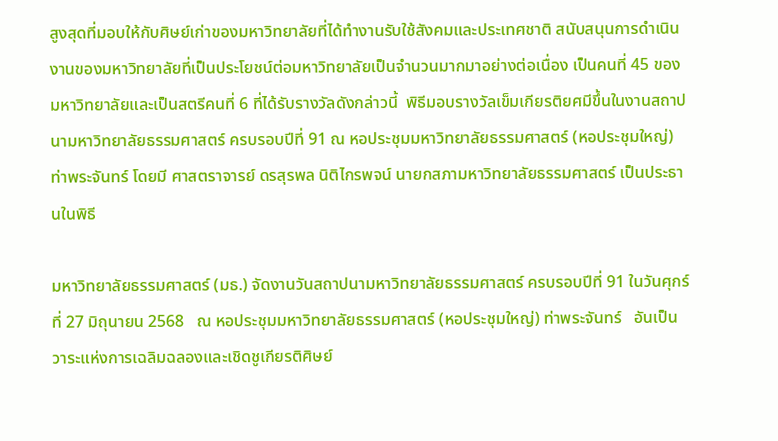สูงสุดที่มอบให้กับศิษย์เก่าของมหาวิทยาลัยที่ได้ทำงานรับใช้สังคมและประเทศชาติ สนับสนุนการดำเนินงานของมหาวิทยาลัยที่เป็นประโยชน์ต่อมหาวิทยาลัยเป็นจำนวนมากมาอย่างต่อเนื่อง เป็นคนที่ 45 ของมหาวิทยาลัยและเป็นสตรีคนที่ 6 ที่ได้รับรางวัลดังกล่าวนี้  พิธีมอบรางวัลเข็มเกียรติยศมีขึ้นในงานสถาปนามหาวิทยาลัยธรรมศาสตร์ ครบรอบปีที่ 91 ณ หอประชุมมหาวิทยาลัยธรรมศาสตร์ (หอประชุมใหญ่) ท่าพระจันทร์ โดยมี ศาสตราจารย์ ดรสุรพล นิติไกรพจน์ นายกสภามหาวิทยาลัยธรรมศาสตร์ เป็นประธานในพิธี

มหาวิทยาลัยธรรมศาสตร์ (มธ.) จัดงานวันสถาปนามหาวิทยาลัยธรรมศาสตร์ ครบรอบปีที่ 91 ในวันศุกร์ที่ 27 มิถุนายน 2568   ณ หอประชุมมหาวิทยาลัยธรรมศาสตร์ (หอประชุมใหญ่) ท่าพระจันทร์   อันเป็นวาระแห่งการเฉลิมฉลองและเชิดชูเกียรติศิษย์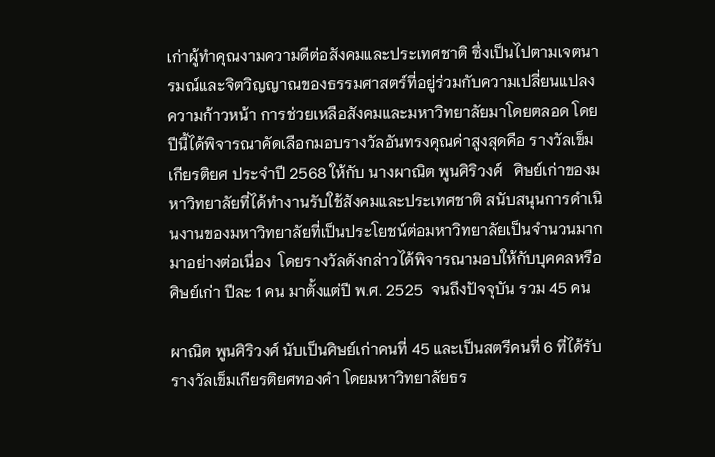เก่าผู้ทำคุณงามความดีต่อสังคมและประเทศชาติ ซึ่งเป็นไปตามเจตนารมณ์และจิตวิญญาณของธรรมศาสตร์ที่อยู่ร่วมกับความเปลี่ยนแปลง ความก้าวหน้า การช่วยเหลือสังคมและมหาวิทยาลัยมาโดยตลอด โดยปีนี้ได้พิจารณาคัดเลือกมอบรางวัลอันทรงคุณค่าสูงสุดคือ รางวัลเข็มเกียรติยศ ประจำปี 2568 ให้กับ นางผาณิต พูนศิริวงศ์   ศิษย์เก่าของมหาวิทยาลัยที่ได้ทำงานรับใช้สังคมและประเทศชาติ สนับสนุนการดำเนินงานของมหาวิทยาลัยที่เป็นประโยชน์ต่อมหาวิทยาลัยเป็นจำนวนมากมาอย่างต่อเนื่อง  โดยรางวัลดังกล่าวได้พิจารณามอบให้กับบุคคลหรือศิษย์เก่า ปีละ 1 คน มาตั้งแต่ปี พ.ศ. 2525  จนถึงปัจจุบัน รวม 45 คน

ผาณิต พูนศิริวงศ์ นับเป็นศิษย์เก่าคนที่ 45 และเป็นสตรีคนที่ 6 ที่ได้รับรางวัลเข็มเกียรติยศทองคำ โดยมหาวิทยาลัยธร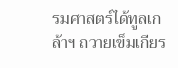รมศาสตร์ได้ทูลเกล้าฯ ถวายเข็มเกียร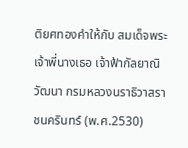ติยศทองคำให้กับ สมเด็จพระเจ้าพี่นางเธอ เจ้าฟ้ากัลยาณิวัฒนา กรมหลวงนราธิวาสราชนครินทร์ (พ.ศ.2530)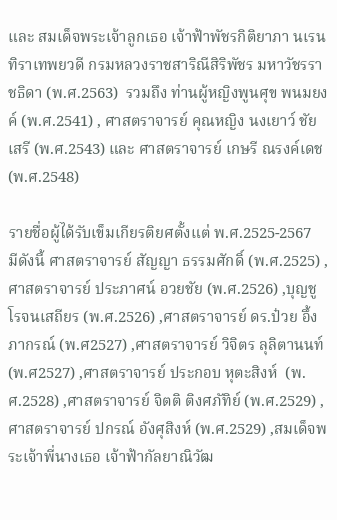และ สมเด็จพระเจ้าลูกเธอ เจ้าฟ้าพัชรกิติยาภา นเรนทิราเทพยวดี กรมหลวงราชสาริณีสิริพัชร มหาวัชรราชธิดา (พ.ศ.2563)  รวมถึง ท่านผู้หญิงพูนศุข พนมยงค์ (พ.ศ.2541) , ศาสตราจารย์ คุณหญิง นงเยาว์ ชัยเสรี (พ.ศ.2543) และ ศาสตราจารย์ เกษรี ณรงค์เดช (พ.ศ.2548)

รายชื่อผู้ได้รับเข็มเกียรติยศตั้งแต่ พ.ศ.2525-2567  มีดังนี้ ศาสตราจารย์ สัญญา ธรรมศักดิ์ (พ.ศ.2525) ,ศาสตราจารย์ ประภาศน์ อวยชัย (พ.ศ.2526) ,บุญชู โรจนเสถียร (พ.ศ.2526) ,ศาสตราจารย์ ดร.ป๋วย อึ้งภากรณ์ (พ.ศ2527) ,ศาสตราจารย์ วิจิตร ลุลิตานนท์ (พ.ศ2527) ,ศาสตราจารย์ ประกอบ หุตะสิงห์  (พ.ศ.2528) ,ศาสตราจารย์ จิตติ ติงศภัทิย์ (พ.ศ.2529) ,ศาสตราจารย์ ปกรณ์ อังศุสิงห์ (พ.ศ.2529) ,สมเด็จพระเจ้าพี่นางเธอ เจ้าฟ้ากัลยาณิวัฒ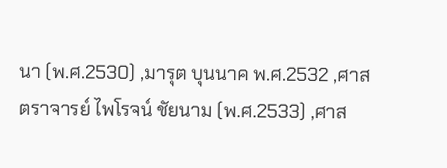นา (พ.ศ.2530) ,มารุต บุนนาค พ.ศ.2532 ,ศาสตราจารย์ ไพโรจน์ ชัยนาม (พ.ศ.2533) ,ศาส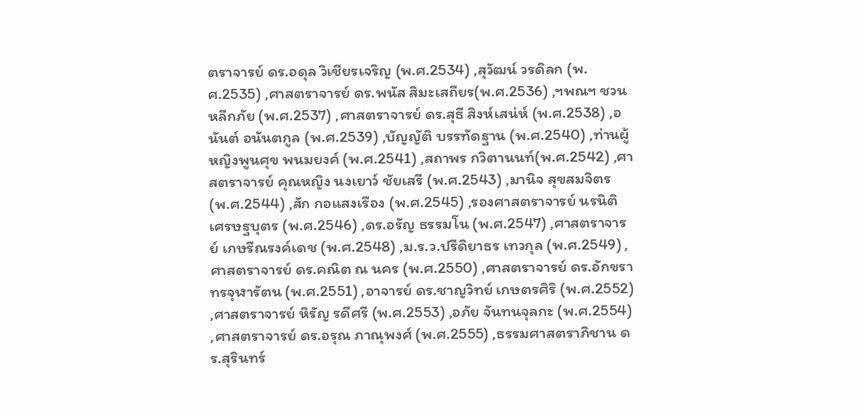ตราจารย์ ดร.อดุล วิเชียรเจริญ (พ.ศ.2534) ,สุวัฒน์ วรดิลก (พ.ศ.2535) ,ศาสตราจารย์ ดร.พนัส สิมะเสถียร(พ.ศ.2536) ,ฯพณฯ ชวน หลีกภัย (พ.ศ.2537) ,ศาสตราจารย์ ดร.สุธี สิงห์เสน่ห์ (พ.ศ.2538) ,อนันต์ อนันตกูล (พ.ศ.2539) ,บัญญัติ บรรทัดฐาน (พ.ศ.2540) ,ท่านผู้หญิงพูนศุข พนมยงค์ (พ.ศ.2541) ,สถาพร กวิตานนท์(พ.ศ.2542) ,ศาสตราจารย์ คุณหญิง นงเยาว์ ชัยเสรี (พ.ศ.2543) ,มานิจ สุขสมจิตร (พ.ศ.2544) ,สัก กอแสงเรือง (พ.ศ.2545) ,รองศาสตราจารย์ นรนิติ เศรษฐบุตร (พ.ศ.2546) ,ดร.อรัญ ธรรมโน (พ.ศ.2547) ,ศาสตราจารย์ เกษรีณรงค์เดช (พ.ศ.2548) ,ม.ร.ว.ปรีดิยาธร เทวกุล (พ.ศ.2549) ,ศาสตราจารย์ ดร.คณิต ณ นคร (พ.ศ.2550) ,ศาสตราจารย์ ดร.อักขราทรจุฬารัตน (พ.ศ.2551) ,อาจารย์ ดร.ชาญวิทย์ เกษตรศิริ (พ.ศ.2552) ,ศาสตราจารย์ หิรัญ รดีศรี (พ.ศ.2553) ,อภัย จันทนจุลกะ (พ.ศ.2554) ,ศาสตราจารย์ ดร.อรุณ ภาณุพงศ์ (พ.ศ.2555) ,ธรรมศาสตราภิชาน ดร.สุรินทร์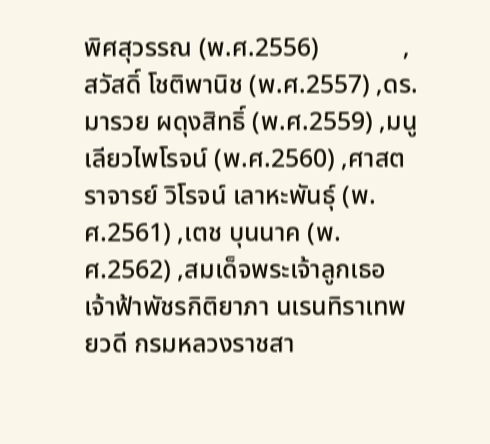พิศสุวรรณ (พ.ศ.2556)             ,สวัสดิ์ โชติพานิช (พ.ศ.2557) ,ดร.มารวย ผดุงสิทธิ์ (พ.ศ.2559) ,มนู เลียวไพโรจน์ (พ.ศ.2560) ,ศาสตราจารย์ วิโรจน์ เลาหะพันธุ์ (พ.ศ.2561) ,เตช บุนนาค (พ.ศ.2562) ,สมเด็จพระเจ้าลูกเธอ เจ้าฟ้าพัชรกิติยาภา นเรนทิราเทพยวดี กรมหลวงราชสา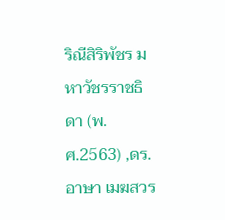ริณีสิริพัชร มหาวัชรราชธิดา (พ.ศ.2563) ,ดร.อาษา เมฆสวร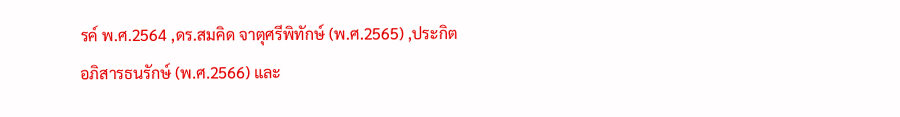รค์ พ.ศ.2564 ,ดร.สมคิด จาตุศรีพิทักษ์ (พ.ศ.2565) ,ประกิต อภิสารธนรักษ์ (พ.ศ.2566) และ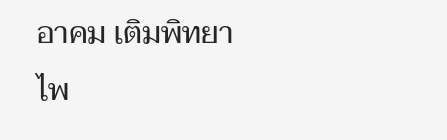อาคม เติมพิทยาไพ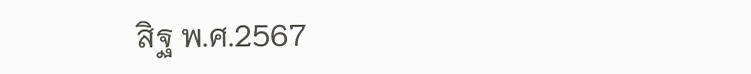สิฐ พ.ศ.2567